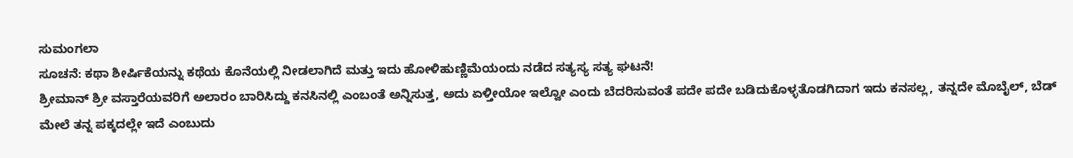ಸುಮಂಗಲಾ
ಸೂಚನೆ: ಕಥಾ ಶೀರ್ಷಿಕೆಯನ್ನು ಕಥೆಯ ಕೊನೆಯಲ್ಲಿ ನೀಡಲಾಗಿದೆ ಮತ್ತು ಇದು ಹೋಳಿಹುಣ್ಣಿಮೆಯಂದು ನಡೆದ ಸತ್ಯಸ್ಯ ಸತ್ಯ ಘಟನೆ!
ಶ್ರೀಮಾನ್ ಶ್ರೀ ವಸ್ತಾರೆಯವರಿಗೆ ಅಲಾರಂ ಬಾರಿಸಿದ್ದು ಕನಸಿನಲ್ಲಿ ಎಂಬಂತೆ ಅನ್ನಿಸುತ್ತ, ಅದು ಏಳ್ತೀಯೋ ಇಲ್ವೋ ಎಂದು ಬೆದರಿಸುವಂತೆ ಪದೇ ಪದೇ ಬಡಿದುಕೊಳ್ಳತೊಡಗಿದಾಗ ಇದು ಕನಸಲ್ಲ, ತನ್ನದೇ ಮೊಬೈಲ್, ಬೆಡ್ ಮೇಲೆ ತನ್ನ ಪಕ್ಕದಲ್ಲೇ ಇದೆ ಎಂಬುದು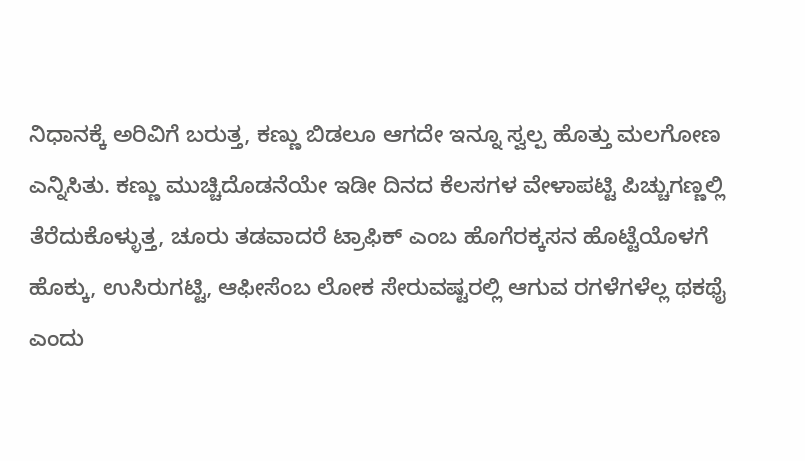ನಿಧಾನಕ್ಕೆ ಅರಿವಿಗೆ ಬರುತ್ತ, ಕಣ್ಣು ಬಿಡಲೂ ಆಗದೇ ಇನ್ನೂ ಸ್ವಲ್ಪ ಹೊತ್ತು ಮಲಗೋಣ ಎನ್ನಿಸಿತು. ಕಣ್ಣು ಮುಚ್ಚಿದೊಡನೆಯೇ ಇಡೀ ದಿನದ ಕೆಲಸಗಳ ವೇಳಾಪಟ್ಟಿ ಪಿಚ್ಚುಗಣ್ಣಲ್ಲಿ ತೆರೆದುಕೊಳ್ಳುತ್ತ, ಚೂರು ತಡವಾದರೆ ಟ್ರಾಫಿಕ್ ಎಂಬ ಹೊಗೆರಕ್ಕಸನ ಹೊಟ್ಟೆಯೊಳಗೆ ಹೊಕ್ಕು, ಉಸಿರುಗಟ್ಟಿ, ಆಫೀಸೆಂಬ ಲೋಕ ಸೇರುವಷ್ಟರಲ್ಲಿ ಆಗುವ ರಗಳೆಗಳೆಲ್ಲ ಥಕಥೈ ಎಂದು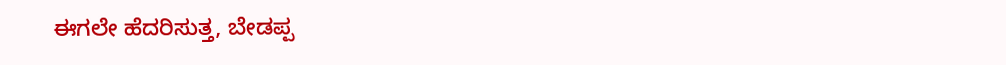ಈಗಲೇ ಹೆದರಿಸುತ್ತ, ಬೇಡಪ್ಪ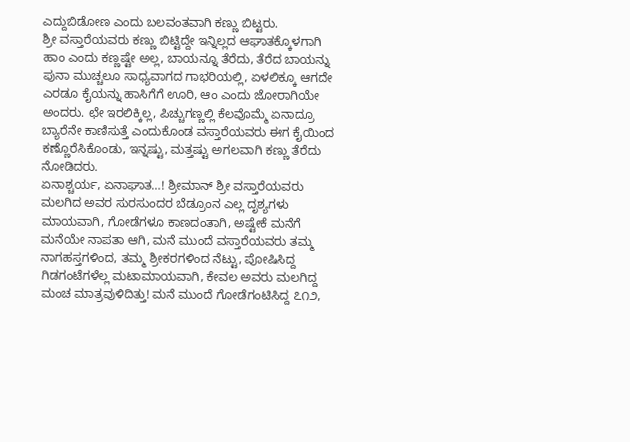ಎದ್ದುಬಿಡೋಣ ಎಂದು ಬಲವಂತವಾಗಿ ಕಣ್ಣು ಬಿಟ್ಟರು.
ಶ್ರೀ ವಸ್ತಾರೆಯವರು ಕಣ್ಣು ಬಿಟ್ಟಿದ್ದೇ ಇನ್ನಿಲ್ಲದ ಆಘಾತಕ್ಕೊಳಗಾಗಿ ಹಾಂ ಎಂದು ಕಣ್ಣಷ್ಟೇ ಅಲ್ಲ, ಬಾಯನ್ನೂ ತೆರೆದು, ತೆರೆದ ಬಾಯನ್ನು ಪುನಾ ಮುಚ್ಚಲೂ ಸಾಧ್ಯವಾಗದ ಗಾಭರಿಯಲ್ಲಿ, ಏಳಲಿಕ್ಕೂ ಆಗದೇ ಎರಡೂ ಕೈಯನ್ನು ಹಾಸಿಗೆಗೆ ಊರಿ, ಆಂ ಎಂದು ಜೋರಾಗಿಯೇ ಅಂದರು. ಛೇ ಇರಲಿಕ್ಕಿಲ್ಲ, ಪಿಚ್ಚುಗಣ್ಣಲ್ಲಿ ಕೆಲವೊಮ್ಮೆ ಏನಾದ್ರೂ ಬ್ಯಾರೆನೇ ಕಾಣಿಸುತ್ತೆ ಎಂದುಕೊಂಡ ವಸ್ತಾರೆಯವರು ಈಗ ಕೈಯಿಂದ ಕಣ್ಣೊರೆಸಿಕೊಂಡು, ಇನ್ನಷ್ಟು, ಮತ್ತಷ್ಟು ಅಗಲವಾಗಿ ಕಣ್ಣು ತೆರೆದು ನೋಡಿದರು.
ಏನಾಶ್ಚರ್ಯ, ಏನಾಘಾತ…! ಶ್ರೀಮಾನ್ ಶ್ರೀ ವಸ್ತಾರೆಯವರು ಮಲಗಿದ ಅವರ ಸುರಸುಂದರ ಬೆಡ್ರೂಂನ ಎಲ್ಲ ದೃಶ್ಯಗಳು ಮಾಯವಾಗಿ, ಗೋಡೆಗಳೂ ಕಾಣದಂತಾಗಿ, ಅಷ್ಟೇಕೆ ಮನೆಗೆ ಮನೆಯೇ ನಾಪತಾ ಆಗಿ, ಮನೆ ಮುಂದೆ ವಸ್ತಾರೆಯವರು ತಮ್ಮ ನಾಗಹಸ್ತಗಳಿಂದ, ತಮ್ಮ ಶ್ರೀಕರಗಳಿಂದ ನೆಟ್ಟು, ಪೋಷಿಸಿದ್ದ ಗಿಡಗಂಟೆಗಳೆಲ್ಲ ಮಟಾಮಾಯವಾಗಿ, ಕೇವಲ ಅವರು ಮಲಗಿದ್ದ ಮಂಚ ಮಾತ್ರವುಳಿದಿತ್ತು! ಮನೆ ಮುಂದೆ ಗೋಡೆಗಂಟಿಸಿದ್ದ ೭೧೨,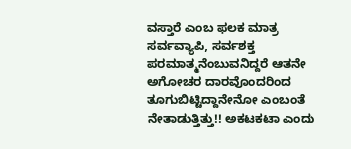ವಸ್ತಾರೆ ಎಂಬ ಫಲಕ ಮಾತ್ರ ಸರ್ವವ್ಯಾಪಿ, ಸರ್ವಶಕ್ತ ಪರಮಾತ್ಮನೆಂಬುವನಿದ್ದರೆ ಆತನೇ ಅಗೋಚರ ದಾರವೊಂದರಿಂದ ತೂಗುಬಿಟ್ಟಿದ್ದಾನೇನೋ ಎಂಬಂತೆ ನೇತಾಡುತ್ತಿತ್ತು!! ಅಕಟಕಟಾ ಎಂದು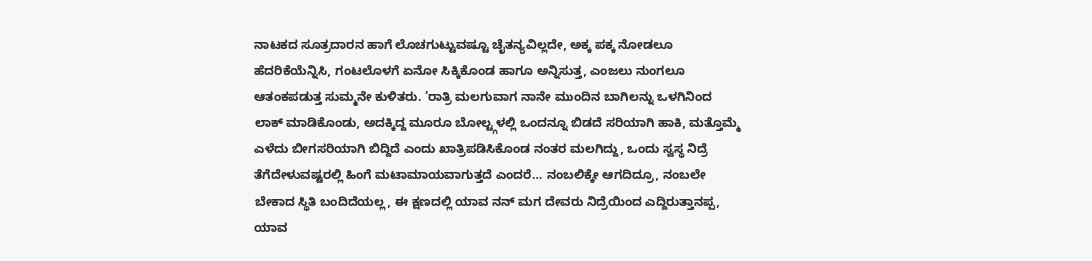ನಾಟಕದ ಸೂತ್ರದಾರನ ಹಾಗೆ ಲೊಚಗುಟ್ಟುವಷ್ಟೂ ಚೈತನ್ಯವಿಲ್ಲದೇ, ಅಕ್ಕ ಪಕ್ಕ ನೋಡಲೂ ಹೆದರಿಕೆಯೆನ್ನಿಸಿ, ಗಂಟಲೊಳಗೆ ಏನೋ ಸಿಕ್ಕಿಕೊಂಡ ಹಾಗೂ ಅನ್ನಿಸುತ್ತ, ಎಂಜಲು ನುಂಗಲೂ ಆತಂಕಪಡುತ್ತ ಸುಮ್ಮನೇ ಕುಳಿತರು. ’ರಾತ್ರಿ ಮಲಗುವಾಗ ನಾನೇ ಮುಂದಿನ ಬಾಗಿಲನ್ನು ಒಳಗಿನಿಂದ ಲಾಕ್ ಮಾಡಿಕೊಂಡು, ಅದಕ್ಕಿದ್ದ ಮೂರೂ ಬೋಲ್ಟ್ಗಳಲ್ಲಿ ಒಂದನ್ನೂ ಬಿಡದೆ ಸರಿಯಾಗಿ ಹಾಕಿ, ಮತ್ತೊಮ್ಮೆ ಎಳೆದು ಬೀಗಸರಿಯಾಗಿ ಬಿದ್ದಿದೆ ಎಂದು ಖಾತ್ರಿಪಡಿಸಿಕೊಂಡ ನಂತರ ಮಲಗಿದ್ದು, ಒಂದು ಸ್ವಸ್ಥ ನಿದ್ರೆ ತೆಗೆದೇಳುವಷ್ಟರಲ್ಲಿ ಹಿಂಗೆ ಮಟಾಮಾಯವಾಗುತ್ತದೆ ಎಂದರೆ… ನಂಬಲಿಕ್ಕೇ ಆಗದಿದ್ರೂ, ನಂಬಲೇ ಬೇಕಾದ ಸ್ಥಿತಿ ಬಂದಿದೆಯಲ್ಲ, ಈ ಕ್ಷಣದಲ್ಲಿ ಯಾವ ನನ್ ಮಗ ದೇವರು ನಿದ್ರೆಯಿಂದ ಎದ್ದಿರುತ್ತಾನಪ್ಪ, ಯಾವ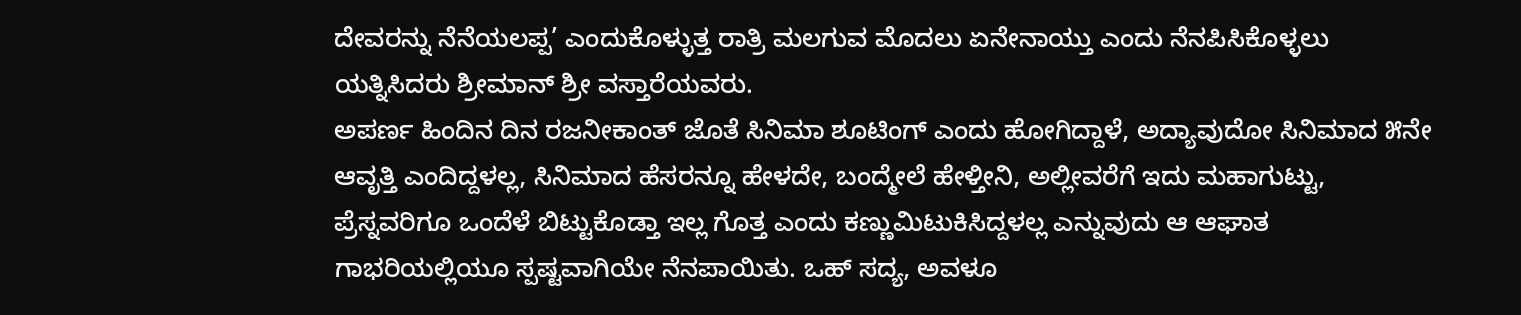ದೇವರನ್ನು ನೆನೆಯಲಪ್ಪ’ ಎಂದುಕೊಳ್ಳುತ್ತ ರಾತ್ರಿ ಮಲಗುವ ಮೊದಲು ಏನೇನಾಯ್ತು ಎಂದು ನೆನಪಿಸಿಕೊಳ್ಳಲು ಯತ್ನಿಸಿದರು ಶ್ರೀಮಾನ್ ಶ್ರೀ ವಸ್ತಾರೆಯವರು.
ಅಪರ್ಣ ಹಿಂದಿನ ದಿನ ರಜನೀಕಾಂತ್ ಜೊತೆ ಸಿನಿಮಾ ಶೂಟಿಂಗ್ ಎಂದು ಹೋಗಿದ್ದಾಳೆ, ಅದ್ಯಾವುದೋ ಸಿನಿಮಾದ ೫ನೇ ಆವೃತ್ತಿ ಎಂದಿದ್ದಳಲ್ಲ, ಸಿನಿಮಾದ ಹೆಸರನ್ನೂ ಹೇಳದೇ, ಬಂದ್ಮೇಲೆ ಹೇಳ್ತೀನಿ, ಅಲ್ಲೀವರೆಗೆ ಇದು ಮಹಾಗುಟ್ಟು, ಪ್ರೆಸ್ನವರಿಗೂ ಒಂದೆಳೆ ಬಿಟ್ಟುಕೊಡ್ತಾ ಇಲ್ಲ ಗೊತ್ತ ಎಂದು ಕಣ್ಣುಮಿಟುಕಿಸಿದ್ದಳಲ್ಲ ಎನ್ನುವುದು ಆ ಆಘಾತ ಗಾಭರಿಯಲ್ಲಿಯೂ ಸ್ಪಷ್ಟವಾಗಿಯೇ ನೆನಪಾಯಿತು. ಒಹ್ ಸದ್ಯ, ಅವಳೂ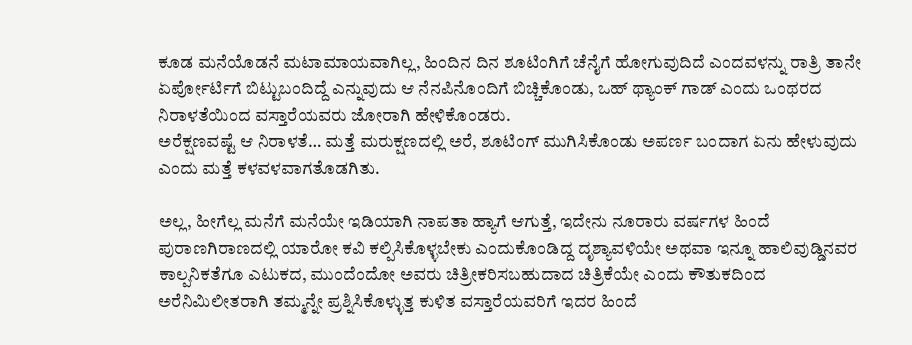ಕೂಡ ಮನೆಯೊಡನೆ ಮಟಾಮಾಯವಾಗಿಲ್ಲ, ಹಿಂದಿನ ದಿನ ಶೂಟಿಂಗಿಗೆ ಚೆನೈಗೆ ಹೋಗುವುದಿದೆ ಎಂದವಳನ್ನು ರಾತ್ರಿ ತಾನೇ ಏರ್ಪೋರ್ಟಿಗೆ ಬಿಟ್ಟುಬಂದಿದ್ದೆ ಎನ್ನುವುದು ಆ ನೆನಪಿನೊಂದಿಗೆ ಬಿಚ್ಚಿಕೊಂಡು, ಒಹ್ ಥ್ಯಾಂಕ್ ಗಾಡ್ ಎಂದು ಒಂಥರದ ನಿರಾಳತೆಯಿಂದ ವಸ್ತಾರೆಯವರು ಜೋರಾಗಿ ಹೇಳಿಕೊಂಡರು.
ಅರೆಕ್ಷಣವಷ್ಟೆ ಆ ನಿರಾಳತೆ… ಮತ್ತೆ ಮರುಕ್ಷಣದಲ್ಲಿ ಅರೆ, ಶೂಟಿಂಗ್ ಮುಗಿಸಿಕೊಂಡು ಅಪರ್ಣ ಬಂದಾಗ ಏನು ಹೇಳುವುದು ಎಂದು ಮತ್ತೆ ಕಳವಳವಾಗತೊಡಗಿತು.

ಅಲ್ಲ, ಹೀಗೆಲ್ಲ ಮನೆಗೆ ಮನೆಯೇ ಇಡಿಯಾಗಿ ನಾಪತಾ ಹ್ಯಾಗೆ ಆಗುತ್ತೆ, ಇದೇನು ನೂರಾರು ವರ್ಷಗಳ ಹಿಂದೆ ಪುರಾಣಗಿರಾಣದಲ್ಲಿ ಯಾರೋ ಕವಿ ಕಲ್ಪಿಸಿಕೊಳ್ಳಬೇಕು ಎಂದುಕೊಂಡಿದ್ದ ದೃಶ್ಯಾವಳಿಯೇ ಅಥವಾ ಇನ್ನೂ ಹಾಲಿವುಡ್ಡಿನವರ ಕಾಲ್ಪನಿಕತೆಗೂ ಎಟುಕದ, ಮುಂದೆಂದೋ ಅವರು ಚಿತ್ರೀಕರಿಸಬಹುದಾದ ಚಿತ್ರಿಕೆಯೇ ಎಂದು ಕೌತುಕದಿಂದ ಅರೆನಿಮಿಲೀತರಾಗಿ ತಮ್ಮನ್ನೇ ಪ್ರಶ್ನಿಸಿಕೊಳ್ಳುತ್ತ ಕುಳಿತ ವಸ್ತಾರೆಯವರಿಗೆ ಇದರ ಹಿಂದೆ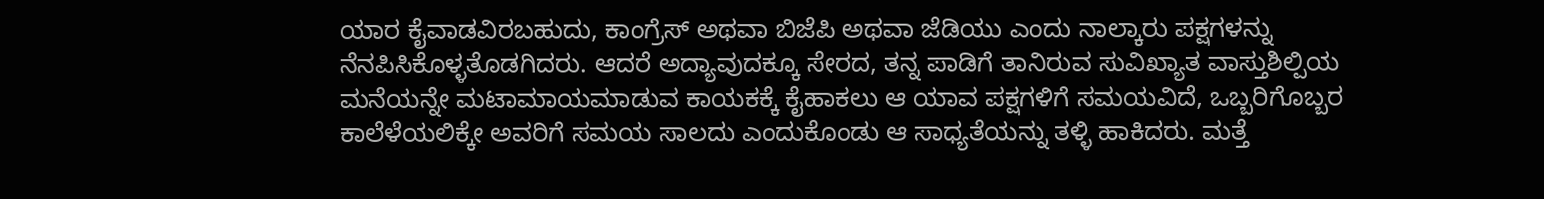ಯಾರ ಕೈವಾಡವಿರಬಹುದು, ಕಾಂಗ್ರೆಸ್ ಅಥವಾ ಬಿಜೆಪಿ ಅಥವಾ ಜೆಡಿಯು ಎಂದು ನಾಲ್ಕಾರು ಪಕ್ಷಗಳನ್ನು ನೆನಪಿಸಿಕೊಳ್ಳತೊಡಗಿದರು. ಆದರೆ ಅದ್ಯಾವುದಕ್ಕೂ ಸೇರದ, ತನ್ನ ಪಾಡಿಗೆ ತಾನಿರುವ ಸುವಿಖ್ಯಾತ ವಾಸ್ತುಶಿಲ್ಪಿಯ ಮನೆಯನ್ನೇ ಮಟಾಮಾಯಮಾಡುವ ಕಾಯಕಕ್ಕೆ ಕೈಹಾಕಲು ಆ ಯಾವ ಪಕ್ಷಗಳಿಗೆ ಸಮಯವಿದೆ, ಒಬ್ಬರಿಗೊಬ್ಬರ ಕಾಲೆಳೆಯಲಿಕ್ಕೇ ಅವರಿಗೆ ಸಮಯ ಸಾಲದು ಎಂದುಕೊಂಡು ಆ ಸಾಧ್ಯತೆಯನ್ನು ತಳ್ಳಿ ಹಾಕಿದರು. ಮತ್ತೆ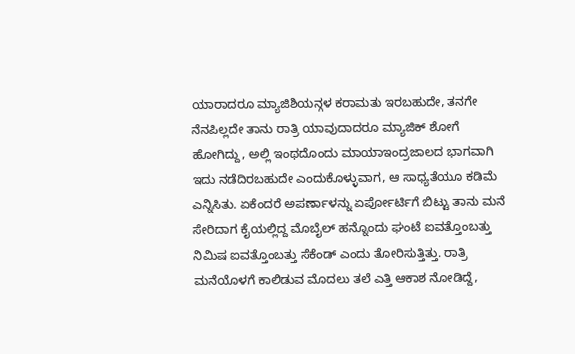ಯಾರಾದರೂ ಮ್ಯಾಜಿಶಿಯನ್ಗಳ ಕರಾಮತು ಇರಬಹುದೇ, ತನಗೇ ನೆನಪಿಲ್ಲದೇ ತಾನು ರಾತ್ರಿ ಯಾವುದಾದರೂ ಮ್ಯಾಜಿಕ್ ಶೋಗೆ ಹೋಗಿದ್ದು, ಅಲ್ಲಿ ಇಂಥದೊಂದು ಮಾಯಾಇಂದ್ರಜಾಲದ ಭಾಗವಾಗಿ ಇದು ನಡೆದಿರಬಹುದೇ ಎಂದುಕೊಳ್ಳುವಾಗ, ಆ ಸಾಧ್ಯತೆಯೂ ಕಡಿಮೆ ಎನ್ನಿಸಿತು. ಏಕೆಂದರೆ ಅಪರ್ಣಾಳನ್ನು ಏರ್ಪೋರ್ಟಿಗೆ ಬಿಟ್ಟು ತಾನು ಮನೆ ಸೇರಿದಾಗ ಕೈಯಲ್ಲಿದ್ದ ಮೊಬೈಲ್ ಹನ್ನೊಂದು ಘಂಟೆ ಐವತ್ತೊಂಬತ್ತು ನಿಮಿಷ ಐವತ್ತೊಂಬತ್ತು ಸೆಕೆಂಡ್ ಎಂದು ತೋರಿಸುತ್ತಿತ್ತು. ರಾತ್ರಿ ಮನೆಯೊಳಗೆ ಕಾಲಿಡುವ ಮೊದಲು ತಲೆ ಎತ್ತಿ ಆಕಾಶ ನೋಡಿದ್ದೆ,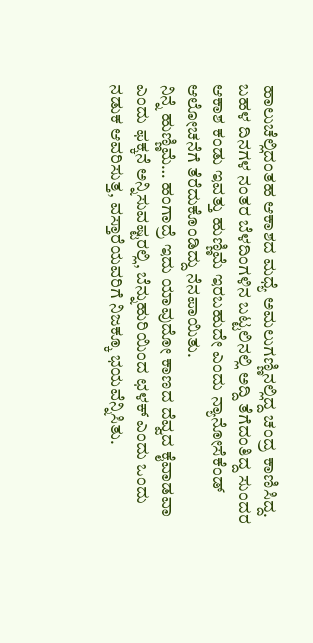ಹಾಲುಚೆಲ್ಲಿದಂತಹ ಆಕಾಶದ ಮಧ್ಯೆ ಅಮಲುಗಣ್ಣಿನಲ್ಲಿದ್ದ ಚಂದ್ರ ಕಾಣಿಸಿದ್ದ. ಬಹಳ ದಿನಗಳ ನಂತರ ಬೆಳದಿಂಗಳಿನ ಬಟ್ಟಲಿನಲ್ಲಿ ಅದ್ದಿ ತೆಗೆದಂತಿದ್ದ ಸುಂದರ ಆಕಾಶ ಕಂಡು ಇವತ್ತು ಹುಣ್ಣಿಮೆ ಇರಬಹುದೇ ಎಂದು ನ್ಯಾನೋಸೆಕೆಂಡ್ ಆಲೋಚನೆಗೆ ತೆರೆದುಕೊಂಡಿದ್ದು ನೆನಪಾಯಿತು.
ನಿನ್ನೆ ಹುಣ್ಣಿಮೆ… ಹಂಗಾದ್ರೆ ಇದು ಯಾವುದೋ ಕಾಣದ ದೆವ್ವದ ಕೈವಾಡವಾ ಎಂದು ಫಕ್ಕನೆ ಅನ್ನಿಸುವಷ್ಟರಲ್ಲಿ, ಬೆನ್ನುಹುರಿಯಿಂದ ಛಳಕ್ ಎಂದು ಒಂದು ನಡುಕ ಆವರಿಸುತ್ತ, ವಸ್ತಾರೆಯವರಿಗೆ ನಿಜಕ್ಕೂ ಭಯವೆನ್ನಿಸಿತು.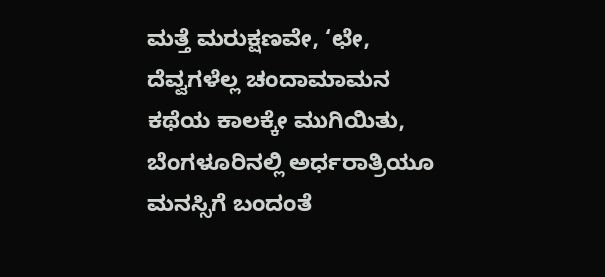ಮತ್ತೆ ಮರುಕ್ಷಣವೇ, ‘ಛೇ, ದೆವ್ವಗಳೆಲ್ಲ ಚಂದಾಮಾಮನ ಕಥೆಯ ಕಾಲಕ್ಕೇ ಮುಗಿಯಿತು, ಬೆಂಗಳೂರಿನಲ್ಲಿ ಅರ್ಧರಾತ್ರಿಯೂ ಮನಸ್ಸಿಗೆ ಬಂದಂತೆ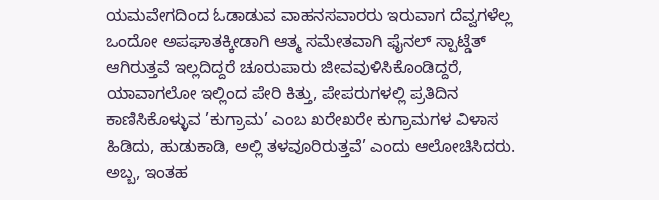ಯಮವೇಗದಿಂದ ಓಡಾಡುವ ವಾಹನಸವಾರರು ಇರುವಾಗ ದೆವ್ವಗಳೆಲ್ಲ ಒಂದೋ ಅಪಘಾತಕ್ಕೀಡಾಗಿ ಆತ್ಮ ಸಮೇತವಾಗಿ ಫೈನಲ್ ಸ್ಪಾಟ್ಡೆತ್ ಆಗಿರುತ್ತವೆ ಇಲ್ಲದಿದ್ದರೆ ಚೂರುಪಾರು ಜೀವವುಳಿಸಿಕೊಂಡಿದ್ದರೆ, ಯಾವಾಗಲೋ ಇಲ್ಲಿಂದ ಪೇರಿ ಕಿತ್ತು, ಪೇಪರುಗಳಲ್ಲಿ ಪ್ರತಿದಿನ ಕಾಣಿಸಿಕೊಳ್ಳುವ ’ಕುಗ್ರಾಮ’ ಎಂಬ ಖರೇಖರೇ ಕುಗ್ರಾಮಗಳ ವಿಳಾಸ ಹಿಡಿದು, ಹುಡುಕಾಡಿ, ಅಲ್ಲಿ ತಳವೂರಿರುತ್ತವೆ’ ಎಂದು ಆಲೋಚಿಸಿದರು. ಅಬ್ಬ, ಇಂತಹ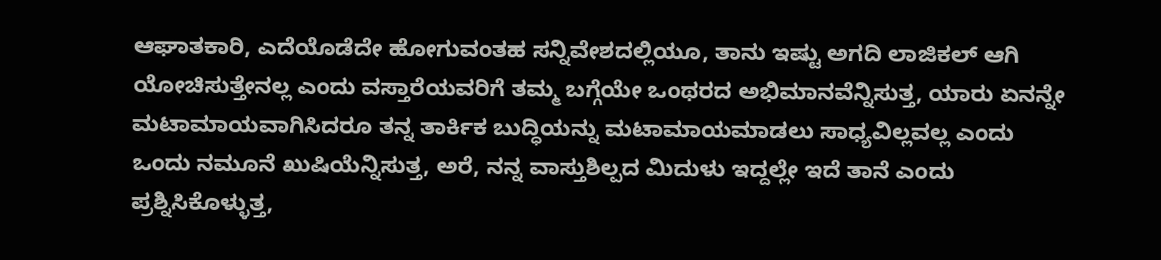ಆಘಾತಕಾರಿ, ಎದೆಯೊಡೆದೇ ಹೋಗುವಂತಹ ಸನ್ನಿವೇಶದಲ್ಲಿಯೂ, ತಾನು ಇಷ್ಟು ಅಗದಿ ಲಾಜಿಕಲ್ ಆಗಿ ಯೋಚಿಸುತ್ತೇನಲ್ಲ ಎಂದು ವಸ್ತಾರೆಯವರಿಗೆ ತಮ್ಮ ಬಗ್ಗೆಯೇ ಒಂಥರದ ಅಭಿಮಾನವೆನ್ನಿಸುತ್ತ, ಯಾರು ಏನನ್ನೇ ಮಟಾಮಾಯವಾಗಿಸಿದರೂ ತನ್ನ ತಾರ್ಕಿಕ ಬುದ್ಧಿಯನ್ನು ಮಟಾಮಾಯಮಾಡಲು ಸಾಧ್ಯವಿಲ್ಲವಲ್ಲ ಎಂದು ಒಂದು ನಮೂನೆ ಖುಷಿಯೆನ್ನಿಸುತ್ತ, ಅರೆ, ನನ್ನ ವಾಸ್ತುಶಿಲ್ಪದ ಮಿದುಳು ಇದ್ದಲ್ಲೇ ಇದೆ ತಾನೆ ಎಂದು ಪ್ರಶ್ನಿಸಿಕೊಳ್ಳುತ್ತ,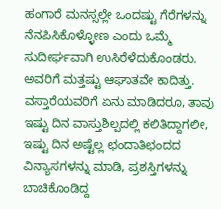ಹಂಗಾರೆ ಮನಸ್ಸಲ್ಲೇ ಒಂದಷ್ಟು ಗೆರೆಗಳನ್ನು ನೆನಪಿಸಿಕೊಳ್ಳೋಣ ಎಂದು ಒಮ್ಮೆ ಸುದೀರ್ಘವಾಗಿ ಉಸಿರೆಳೆದುಕೊಂಡರು.
ಅವರಿಗೆ ಮತ್ತಷ್ಟು ಆಘಾತವೇ ಕಾದಿತ್ತು. ವಸ್ತಾರೆಯವರಿಗೆ ಏನು ಮಾಡಿದರೂ, ತಾವು ಇಷ್ಟು ದಿನ ವಾಸ್ತುಶಿಲ್ಪದಲ್ಲಿ ಕಲಿತಿದ್ದಾಗಲೀ, ಇಷ್ಟು ದಿನ ಅಷ್ಟೆಲ್ಲ ಛಂದಾತಿಛಂದದ ವಿನ್ಯಾಸಗಳನ್ನು ಮಾಡಿ, ಪ್ರಶಸ್ತಿಗಳನ್ನು ಬಾಚಿಕೊಂಡಿದ್ದ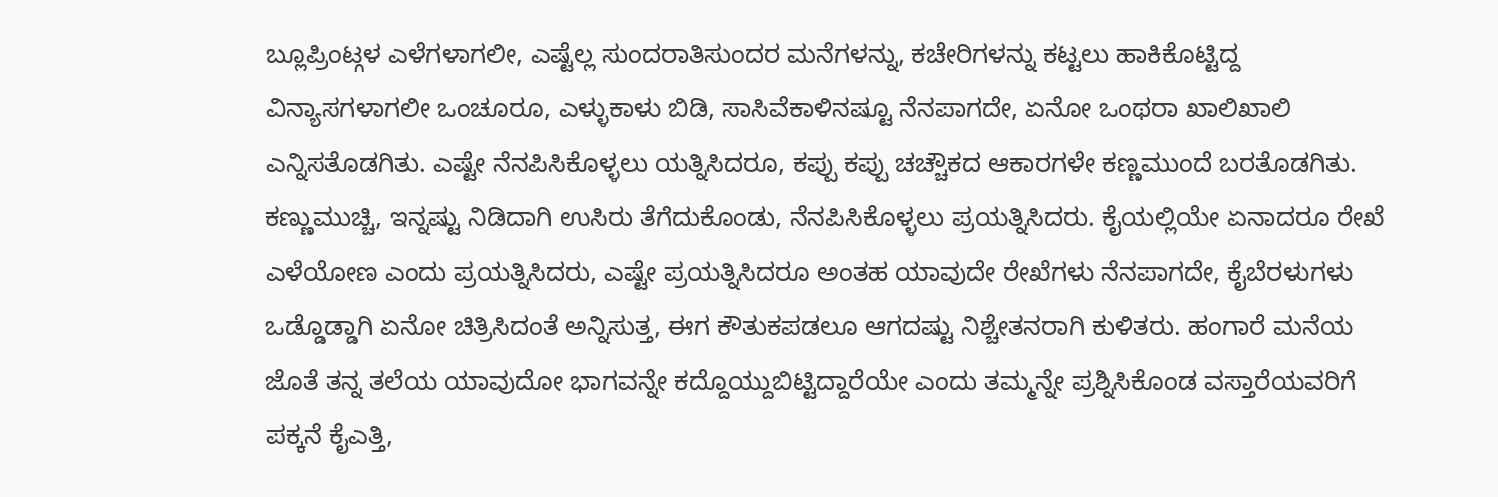ಬ್ಲೂಪ್ರಿಂಟ್ಗಳ ಎಳೆಗಳಾಗಲೀ, ಎಷ್ಟೆಲ್ಲ ಸುಂದರಾತಿಸುಂದರ ಮನೆಗಳನ್ನು, ಕಚೇರಿಗಳನ್ನು ಕಟ್ಟಲು ಹಾಕಿಕೊಟ್ಟಿದ್ದ ವಿನ್ಯಾಸಗಳಾಗಲೀ ಒಂಚೂರೂ, ಎಳ್ಳುಕಾಳು ಬಿಡಿ, ಸಾಸಿವೆಕಾಳಿನಷ್ಟೂ ನೆನಪಾಗದೇ, ಏನೋ ಒಂಥರಾ ಖಾಲಿಖಾಲಿ ಎನ್ನಿಸತೊಡಗಿತು. ಎಷ್ಟೇ ನೆನಪಿಸಿಕೊಳ್ಳಲು ಯತ್ನಿಸಿದರೂ, ಕಪ್ಪು ಕಪ್ಪು ಚಚ್ಚೌಕದ ಆಕಾರಗಳೇ ಕಣ್ಣಮುಂದೆ ಬರತೊಡಗಿತು. ಕಣ್ಣುಮುಚ್ಚಿ, ಇನ್ನಷ್ಟು ನಿಡಿದಾಗಿ ಉಸಿರು ತೆಗೆದುಕೊಂಡು, ನೆನಪಿಸಿಕೊಳ್ಳಲು ಪ್ರಯತ್ನಿಸಿದರು. ಕೈಯಲ್ಲಿಯೇ ಏನಾದರೂ ರೇಖೆ ಎಳೆಯೋಣ ಎಂದು ಪ್ರಯತ್ನಿಸಿದರು, ಎಷ್ಟೇ ಪ್ರಯತ್ನಿಸಿದರೂ ಅಂತಹ ಯಾವುದೇ ರೇಖೆಗಳು ನೆನಪಾಗದೇ, ಕೈಬೆರಳುಗಳು ಒಡ್ಡೊಡ್ಡಾಗಿ ಏನೋ ಚಿತ್ರಿಸಿದಂತೆ ಅನ್ನಿಸುತ್ತ, ಈಗ ಕೌತುಕಪಡಲೂ ಆಗದಷ್ಟು ನಿಶ್ಚೇತನರಾಗಿ ಕುಳಿತರು. ಹಂಗಾರೆ ಮನೆಯ ಜೊತೆ ತನ್ನ ತಲೆಯ ಯಾವುದೋ ಭಾಗವನ್ನೇ ಕದ್ದೊಯ್ದುಬಿಟ್ಟಿದ್ದಾರೆಯೇ ಎಂದು ತಮ್ಮನ್ನೇ ಪ್ರಶ್ನಿಸಿಕೊಂಡ ವಸ್ತಾರೆಯವರಿಗೆ ಪಕ್ಕನೆ ಕೈಎತ್ತಿ,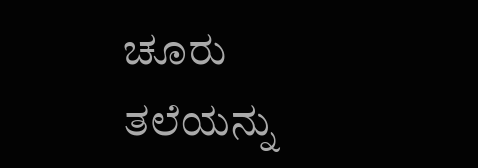ಚೂರು ತಲೆಯನ್ನು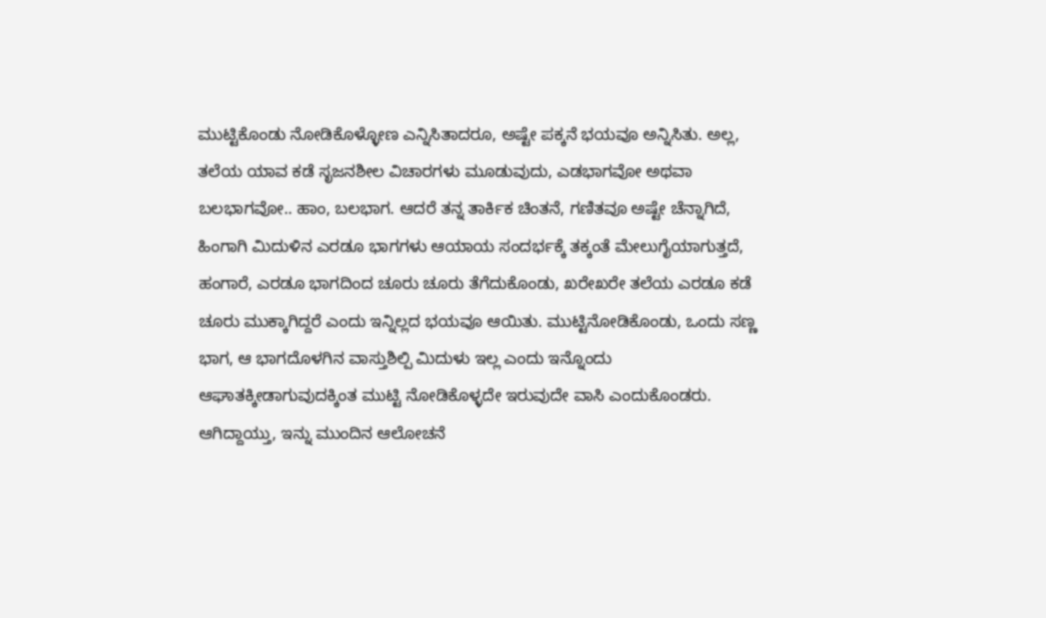ಮುಟ್ಟಿಕೊಂಡು ನೋಡಿಕೊಳ್ಳೋಣ ಎನ್ನಿಸಿತಾದರೂ, ಅಷ್ಟೇ ಪಕ್ಕನೆ ಭಯವೂ ಅನ್ನಿಸಿತು. ಅಲ್ಲ, ತಲೆಯ ಯಾವ ಕಡೆ ಸೃಜನಶೀಲ ವಿಚಾರಗಳು ಮೂಡುವುದು, ಎಡಭಾಗವೋ ಅಥವಾ ಬಲಭಾಗವೋ.. ಹಾಂ, ಬಲಭಾಗ. ಆದರೆ ತನ್ನ ತಾರ್ಕಿಕ ಚಿಂತನೆ, ಗಣಿತವೂ ಅಷ್ಟೇ ಚೆನ್ನಾಗಿದೆ, ಹಿಂಗಾಗಿ ಮಿದುಳಿನ ಎರಡೂ ಭಾಗಗಳು ಆಯಾಯ ಸಂದರ್ಭಕ್ಕೆ ತಕ್ಕಂತೆ ಮೇಲುಗೈಯಾಗುತ್ತದೆ, ಹಂಗಾರೆ, ಎರಡೂ ಭಾಗದಿಂದ ಚೂರು ಚೂರು ತೆಗೆದುಕೊಂಡು, ಖರೇಖರೇ ತಲೆಯ ಎರಡೂ ಕಡೆ ಚೂರು ಮುಕ್ಕಾಗಿದ್ದರೆ ಎಂದು ಇನ್ನಿಲ್ಲದ ಭಯವೂ ಆಯಿತು. ಮುಟ್ಟಿನೋಡಿಕೊಂಡು, ಒಂದು ಸಣ್ಣ ಭಾಗ, ಆ ಭಾಗದೊಳಗಿನ ವಾಸ್ತುಶಿಲ್ಪಿ ಮಿದುಳು ಇಲ್ಲ ಎಂದು ಇನ್ನೊಂದು ಆಘಾತಕ್ಕೀಡಾಗುವುದಕ್ಕಿಂತ ಮುಟ್ಟಿ ನೋಡಿಕೊಳ್ಳದೇ ಇರುವುದೇ ವಾಸಿ ಎಂದುಕೊಂಡರು.
ಆಗಿದ್ದಾಯ್ತು, ಇನ್ನು ಮುಂದಿನ ಆಲೋಚನೆ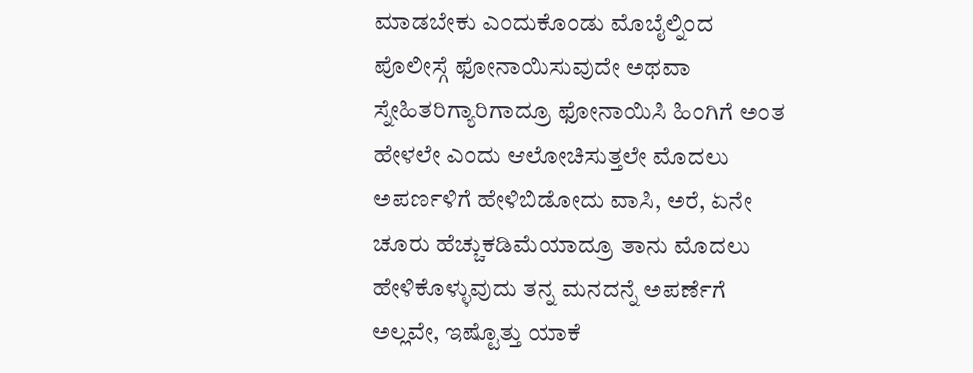ಮಾಡಬೇಕು ಎಂದುಕೊಂಡು ಮೊಬೈಲ್ನಿಂದ ಪೊಲೀಸ್ಗೆ ಫೋನಾಯಿಸುವುದೇ ಅಥವಾ ಸ್ನೇಹಿತರಿಗ್ಯಾರಿಗಾದ್ರೂ ಫೋನಾಯಿಸಿ ಹಿಂಗಿಗೆ ಅಂತ ಹೇಳಲೇ ಎಂದು ಆಲೋಚಿಸುತ್ತಲೇ ಮೊದಲು ಅಪರ್ಣಳಿಗೆ ಹೇಳಿಬಿಡೋದು ವಾಸಿ, ಅರೆ, ಏನೇ ಚೂರು ಹೆಚ್ಚುಕಡಿಮೆಯಾದ್ರೂ ತಾನು ಮೊದಲು ಹೇಳಿಕೊಳ್ಳುವುದು ತನ್ನ ಮನದನ್ನೆ ಅಪರ್ಣೆಗೆ ಅಲ್ಲವೇ, ಇಷ್ಟೊತ್ತು ಯಾಕೆ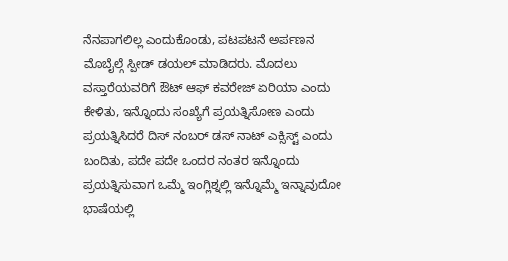ನೆನಪಾಗಲಿಲ್ಲ ಎಂದುಕೊಂಡು, ಪಟಪಟನೆ ಅರ್ಪಣನ ಮೊಬೈಲ್ಗೆ ಸ್ಪೀಡ್ ಡಯಲ್ ಮಾಡಿದರು. ಮೊದಲು ವಸ್ತಾರೆಯವರಿಗೆ ಔಟ್ ಆಫ್ ಕವರೇಜ್ ಏರಿಯಾ ಎಂದು ಕೇಳಿತು, ಇನ್ನೊಂದು ಸಂಖ್ಯೆಗೆ ಪ್ರಯತ್ನಿಸೋಣ ಎಂದು ಪ್ರಯತ್ನಿಸಿದರೆ ದಿಸ್ ನಂಬರ್ ಡಸ್ ನಾಟ್ ಎಕ್ಸಿಸ್ಟ್ ಎಂದು ಬಂದಿತು, ಪದೇ ಪದೇ ಒಂದರ ನಂತರ ಇನ್ನೊಂದು ಪ್ರಯತ್ನಿಸುವಾಗ ಒಮ್ಮೆ ಇಂಗ್ಲಿಶ್ನಲ್ಲಿ ಇನ್ನೊಮ್ಮೆ ಇನ್ನಾವುದೋ ಭಾಷೆಯಲ್ಲಿ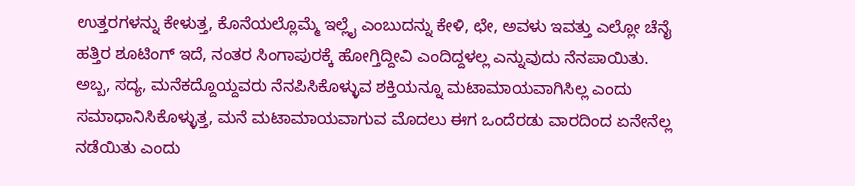ಉತ್ತರಗಳನ್ನು ಕೇಳುತ್ತ, ಕೊನೆಯಲ್ಲೊಮ್ಮೆ ಇಲ್ಲೈ ಎಂಬುದನ್ನು ಕೇಳಿ, ಛೇ, ಅವಳು ಇವತ್ತು ಎಲ್ಲೋ ಚೆನೈ ಹತ್ತಿರ ಶೂಟಿಂಗ್ ಇದೆ, ನಂತರ ಸಿಂಗಾಪುರಕ್ಕೆ ಹೋಗ್ತಿದ್ದೀವಿ ಎಂದಿದ್ದಳಲ್ಲ ಎನ್ನುವುದು ನೆನಪಾಯಿತು. ಅಬ್ಬ, ಸದ್ಯ, ಮನೆಕದ್ದೊಯ್ದವರು ನೆನಪಿಸಿಕೊಳ್ಳುವ ಶಕ್ತಿಯನ್ನೂ ಮಟಾಮಾಯವಾಗಿಸಿಲ್ಲ ಎಂದು ಸಮಾಧಾನಿಸಿಕೊಳ್ಳುತ್ತ, ಮನೆ ಮಟಾಮಾಯವಾಗುವ ಮೊದಲು ಈಗ ಒಂದೆರಡು ವಾರದಿಂದ ಏನೇನೆಲ್ಲ ನಡೆಯಿತು ಎಂದು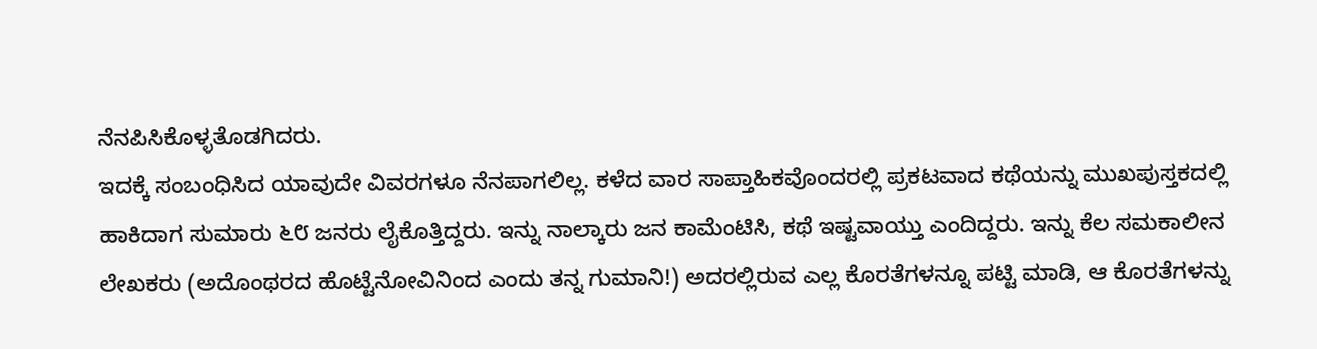ನೆನಪಿಸಿಕೊಳ್ಳತೊಡಗಿದರು.
ಇದಕ್ಕೆ ಸಂಬಂಧಿಸಿದ ಯಾವುದೇ ವಿವರಗಳೂ ನೆನಪಾಗಲಿಲ್ಲ. ಕಳೆದ ವಾರ ಸಾಪ್ತಾಹಿಕವೊಂದರಲ್ಲಿ ಪ್ರಕಟವಾದ ಕಥೆಯನ್ನು ಮುಖಪುಸ್ತಕದಲ್ಲಿ ಹಾಕಿದಾಗ ಸುಮಾರು ೬೮ ಜನರು ಲೈಕೊತ್ತಿದ್ದರು. ಇನ್ನು ನಾಲ್ಕಾರು ಜನ ಕಾಮೆಂಟಿಸಿ, ಕಥೆ ಇಷ್ಟವಾಯ್ತು ಎಂದಿದ್ದರು. ಇನ್ನು ಕೆಲ ಸಮಕಾಲೀನ ಲೇಖಕರು (ಅದೊಂಥರದ ಹೊಟ್ಟೆನೋವಿನಿಂದ ಎಂದು ತನ್ನ ಗುಮಾನಿ!) ಅದರಲ್ಲಿರುವ ಎಲ್ಲ ಕೊರತೆಗಳನ್ನೂ ಪಟ್ಟಿ ಮಾಡಿ, ಆ ಕೊರತೆಗಳನ್ನು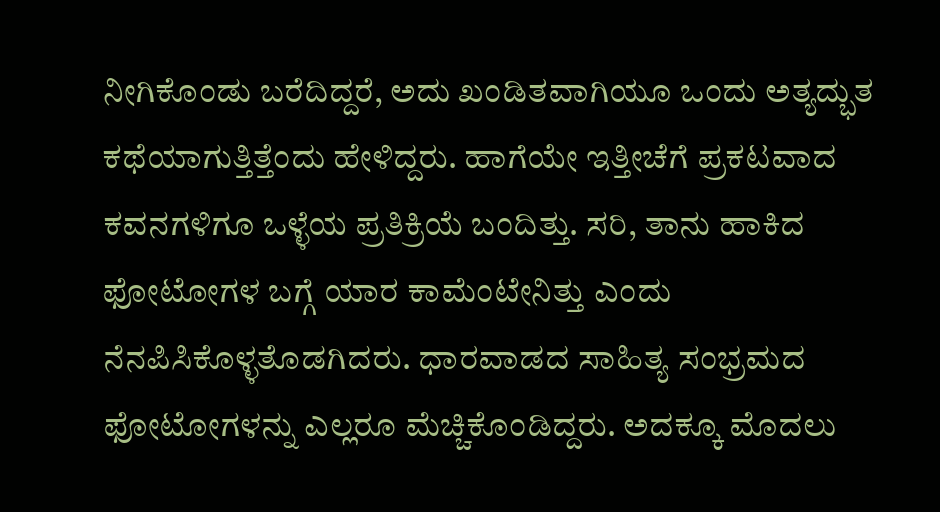ನೀಗಿಕೊಂಡು ಬರೆದಿದ್ದರೆ, ಅದು ಖಂಡಿತವಾಗಿಯೂ ಒಂದು ಅತ್ಯದ್ಭುತ ಕಥೆಯಾಗುತ್ತಿತ್ತೆಂದು ಹೇಳಿದ್ದರು. ಹಾಗೆಯೇ ಇತ್ತೀಚೆಗೆ ಪ್ರಕಟವಾದ ಕವನಗಳಿಗೂ ಒಳ್ಳೆಯ ಪ್ರತಿಕ್ರಿಯೆ ಬಂದಿತ್ತು. ಸರಿ, ತಾನು ಹಾಕಿದ ಫೋಟೋಗಳ ಬಗ್ಗೆ ಯಾರ ಕಾಮೆಂಟೇನಿತ್ತು ಎಂದು ನೆನಪಿಸಿಕೊಳ್ಳತೊಡಗಿದರು. ಧಾರವಾಡದ ಸಾಹಿತ್ಯ ಸಂಭ್ರಮದ ಫೋಟೋಗಳನ್ನು ಎಲ್ಲರೂ ಮೆಚ್ಚಿಕೊಂಡಿದ್ದರು. ಅದಕ್ಕೂ ಮೊದಲು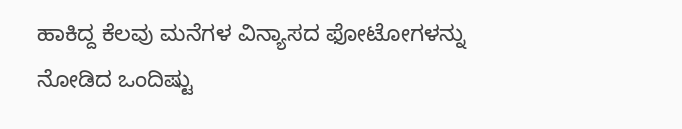ಹಾಕಿದ್ದ ಕೆಲವು ಮನೆಗಳ ವಿನ್ಯಾಸದ ಫೋಟೋಗಳನ್ನು ನೋಡಿದ ಒಂದಿಷ್ಟು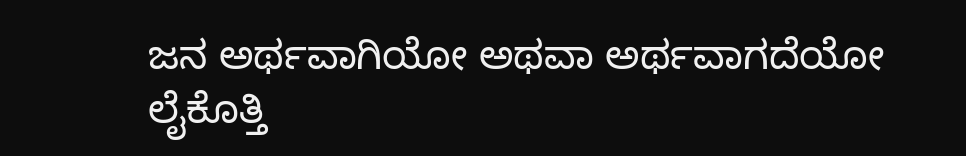ಜನ ಅರ್ಥವಾಗಿಯೋ ಅಥವಾ ಅರ್ಥವಾಗದೆಯೋ ಲೈಕೊತ್ತಿ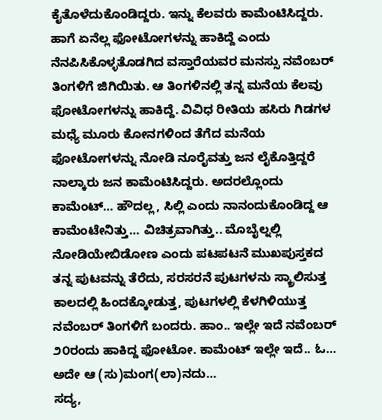ಕೈತೊಳೆದುಕೊಂಡಿದ್ದರು. ಇನ್ನು ಕೆಲವರು ಕಾಮೆಂಟಿಸಿದ್ದರು.
ಹಾಗೆ ಏನೆಲ್ಲ ಫೋಟೋಗಳನ್ನು ಹಾಕಿದ್ದೆ ಎಂದು ನೆನಪಿಸಿಕೊಳ್ಳತೊಡಗಿದ ವಸ್ತಾರೆಯವರ ಮನಸ್ಸು ನವೆಂಬರ್ ತಿಂಗಳಿಗೆ ಜಿಗಿಯಿತು. ಆ ತಿಂಗಳಿನಲ್ಲಿ ತನ್ನ ಮನೆಯ ಕೆಲವು ಫೋಟೋಗಳನ್ನು ಹಾಕಿದ್ದೆ. ವಿವಿಧ ರೀತಿಯ ಹಸಿರು ಗಿಡಗಳ ಮಧ್ಯೆ ಮೂರು ಕೋನಗಳಿಂದ ತೆಗೆದ ಮನೆಯ ಫೋಟೋಗಳನ್ನು ನೋಡಿ ನೂರೈವತ್ತು ಜನ ಲೈಕೊತ್ತಿದ್ದರೆ ನಾಲ್ಕಾರು ಜನ ಕಾಮೆಂಟಿಸಿದ್ದರು. ಅದರಲ್ಲೊಂದು ಕಾಮೆಂಟ್… ಹೌದಲ್ಲ, ಸಿಲ್ಲಿ ಎಂದು ನಾನಂದುಕೊಂಡಿದ್ದ ಆ ಕಾಮೆಂಟೇನಿತ್ತು… ವಿಚಿತ್ರವಾಗಿತ್ತು.. ಮೊಬೈಲ್ನಲ್ಲಿ ನೋಡಿಯೇಬಿಡೋಣ ಎಂದು ಪಟಪಟನೆ ಮುಖಪುಸ್ತಕದ ತನ್ನ ಪುಟವನ್ನು ತೆರೆದು, ಸರಸರನೆ ಪುಟಗಳನು ಸ್ಕ್ರಾಲಿಸುತ್ತ ಕಾಲದಲ್ಲಿ ಹಿಂದಕ್ಕೋಡುತ್ತ, ಪುಟಗಳಲ್ಲಿ ಕೆಳಗಿಳಿಯುತ್ತ ನವೆಂಬರ್ ತಿಂಗಳಿಗೆ ಬಂದರು. ಹಾಂ.. ಇಲ್ಲೇ ಇದೆ ನವೆಂಬರ್ ೨೦ರಂದು ಹಾಕಿದ್ದ ಫೋಟೋ. ಕಾಮೆಂಟ್ ಇಲ್ಲೇ ಇದೆ.. ಓ… ಅದೇ ಆ (ಸು)ಮಂಗ(ಲಾ)ನದು…
ಸದ್ಯ,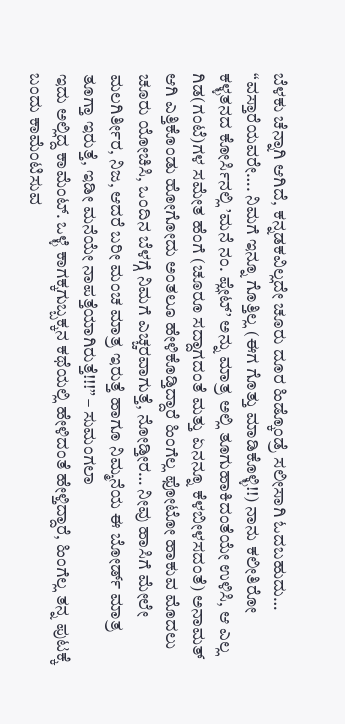ಬೆಳಕು ಚೆನ್ನಾಗಿ ಆಗಿದೆ, ಕನ್ನಡಕವಿಲ್ಲದೇ ಚೂರು ದೂರ ಹಿಡ್ಕೊಂಡ್ರೆ ಸಲೀಸಾಗಿ ಓದಬಹುದು…
“ವಸ್ತಾರೆಯವರೇ…. ನಿಮಗೆ ಇನ್ನೂ ಗೊತ್ತಿಲ್ಲ (ಈಗ ಗೊತ್ತು ಮಾಡಿಕೊಳ್ಳಿ!!) ನಾನು ಕಲೀತಿರೋ ಕಳ್ಳತನದ ಕೋರ್ಸಿನಲ್ಲಿ ’ಮನೆ ನಂ. ಪ್ಲೇಟ್’ ಅನ್ನು ಮಾತ್ರ ಅಲ್ಲಿ ತೂಗುಹಾಕಿದಂತೆಯೇ ಉಳಿಸಿ, ಆ ಎಲ್ಲ ಗಿಡ(ಗಂಟೆ)ಗಳ ಸಮೇತ ಹೆಂಗೆ (ಚೂರೂ ಸದ್ದಾಗದಂತೆ ಮತ್ತು ಏನನ್ನೂ ಕೆಳಬೀಳಸದಂತೆ) ಅನಾಮತ್ ಆಗಿ ಎತ್ತಿಕೊಂಡು ಹೋಗೋದು ಅಂತಲೂ ಹೇಳಿಕೊಡ್ತಿದ್ದಾರೆ ಹಿಂಗೆಲ್ಲ ಫೋಟೋ ಹಾಕುವ ಮೊದಲು ಚೂರು ಯೋಚಿಸಿ, ಒಂದಿನ ಬೆಳಗ್ಗೆ ನಿಮಗೆ ಎಚ್ಚರವಾಗುತ್ತೆ, ನೋಡ್ತೀರ… ನೀವು ಹಾಸಿಗೆ ಮೇಲೇ ಮಲಗಿರ್ತೀರ, ನಿಜ, ಆದರೆ ಬರೀ ಮಂಚ ಮಾತ್ರ ಇರುತ್ತೆ ಹಾಗೂ ನಿಮ್ಮನೆಯ ಈ ಬೋರ್ಡ್ ಮಾತ್ರ ತೂಗ್ತಾ ಇರುತ್ತೆ, ಇಡೀ ಮನೆಯೇ ನಾಪತ್ತೆಯಾಗಿರುತ್ತೆ!!!” – ಸುಮಂಗಲಾ
ಇದು ಅಲ್ಲಿದ್ದ ಕಾಮೆಂಟ್. ಒಳ್ಳೆ ಕಾಗಕ್ಕಗುಬ್ಬಕ್ಕನ ಕಥೆಯಲ್ಲಿ ಹೇಳಿದಂತೆ ಹೇಳ್ತಿದ್ದಾರೆ, ಹಿಂಗೆಲ್ಲ ತನ್ನ ಪುಟಕ್ಕೆ ಬಂದು ಕಾಮೆಂಟಿಸುವ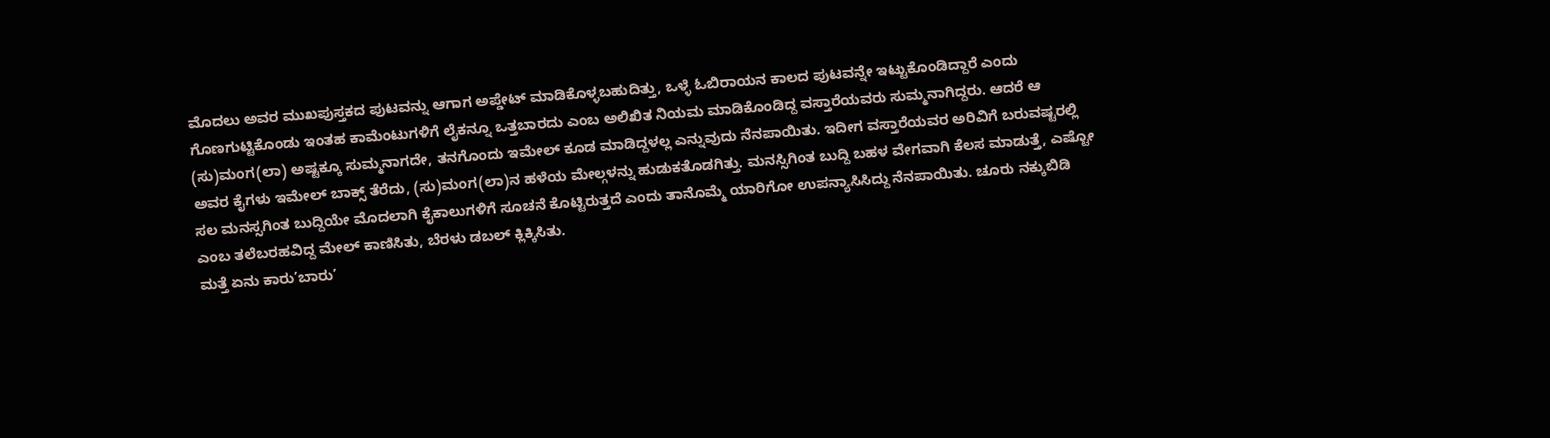ಮೊದಲು ಅವರ ಮುಖಪುಸ್ತಕದ ಪುಟವನ್ನು ಆಗಾಗ ಅಪ್ಡೇಟ್ ಮಾಡಿಕೊಳ್ಳಬಹುದಿತ್ತು, ಒಳ್ಳೆ ಓಬಿರಾಯನ ಕಾಲದ ಪುಟವನ್ನೇ ಇಟ್ಟುಕೊಂಡಿದ್ದಾರೆ ಎಂದು ಗೊಣಗುಟ್ಟಿಕೊಂಡು ಇಂತಹ ಕಾಮೆಂಟುಗಳಿಗೆ ಲೈಕನ್ನೂ ಒತ್ತಬಾರದು ಎಂಬ ಅಲಿಖಿತ ನಿಯಮ ಮಾಡಿಕೊಂಡಿದ್ದ ವಸ್ತಾರೆಯವರು ಸುಮ್ಮನಾಗಿದ್ದರು. ಆದರೆ ಆ (ಸು)ಮಂಗ(ಲಾ) ಅಷ್ಟಕ್ಕೂ ಸುಮ್ಮನಾಗದೇ, ತನಗೊಂದು ಇಮೇಲ್ ಕೂಡ ಮಾಡಿದ್ದಳಲ್ಲ ಎನ್ನುವುದು ನೆನಪಾಯಿತು. ಇದೀಗ ವಸ್ತಾರೆಯವರ ಅರಿವಿಗೆ ಬರುವಷ್ಟರಲ್ಲಿ ಅವರ ಕೈಗಳು ಇಮೇಲ್ ಬಾಕ್ಸ್ ತೆರೆದು, (ಸು)ಮಂಗ(ಲಾ)ನ ಹಳೆಯ ಮೇಲ್ಗಳನ್ನು ಹುಡುಕತೊಡಗಿತ್ತು. ಮನಸ್ಸಿಗಿಂತ ಬುದ್ದಿ ಬಹಳ ವೇಗವಾಗಿ ಕೆಲಸ ಮಾಡುತ್ತೆ, ಎಷ್ಟೋ ಸಲ ಮನಸ್ಸಗಿಂತ ಬುದ್ದಿಯೇ ಮೊದಲಾಗಿ ಕೈಕಾಲುಗಳಿಗೆ ಸೂಚನೆ ಕೊಟ್ಟಿರುತ್ತದೆ ಎಂದು ತಾನೊಮ್ಮೆ ಯಾರಿಗೋ ಉಪನ್ಯಾಸಿಸಿದ್ದು ನೆನಪಾಯಿತು. ಚೂರು ನಕ್ಕುಬಿಡಿ ಎಂಬ ತಲೆಬರಹವಿದ್ದ ಮೇಲ್ ಕಾಣಿಸಿತು, ಬೆರಳು ಡಬಲ್ ಕ್ಲಿಕ್ಕಿಸಿತು.
ಮತ್ತೆ ಏನು ಕಾರು’ಬಾರು’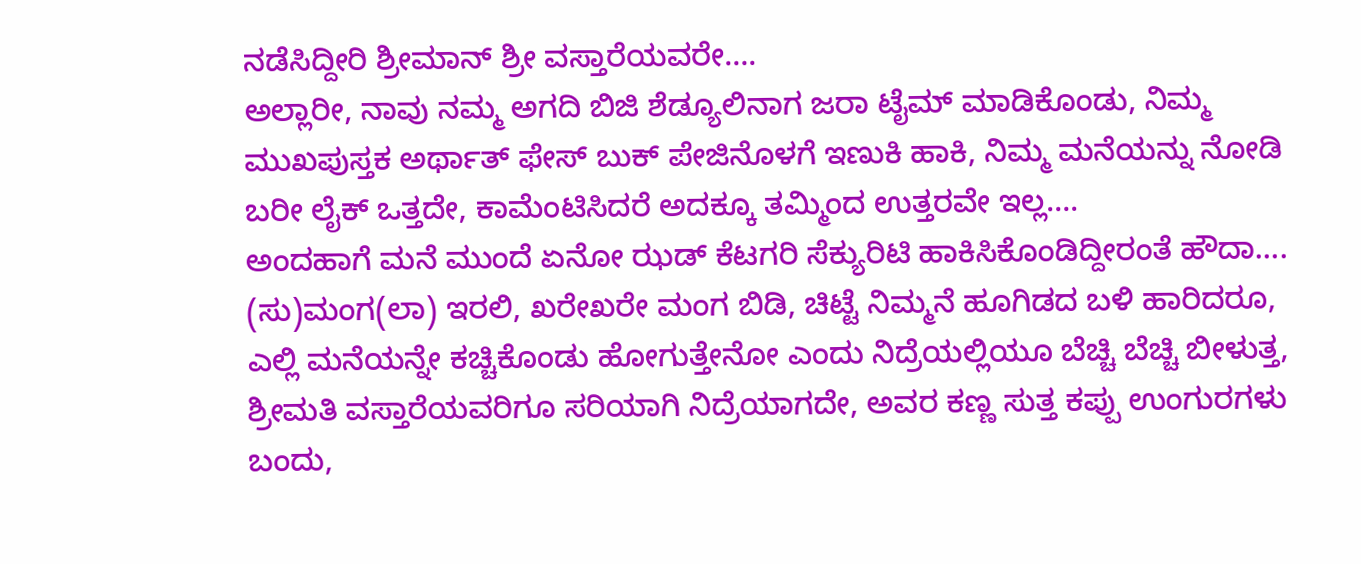ನಡೆಸಿದ್ದೀರಿ ಶ್ರೀಮಾನ್ ಶ್ರೀ ವಸ್ತಾರೆಯವರೇ….
ಅಲ್ಲಾರೀ, ನಾವು ನಮ್ಮ ಅಗದಿ ಬಿಜಿ ಶೆಡ್ಯೂಲಿನಾಗ ಜರಾ ಟೈಮ್ ಮಾಡಿಕೊಂಡು, ನಿಮ್ಮ ಮುಖಪುಸ್ತಕ ಅರ್ಥಾತ್ ಫೇಸ್ ಬುಕ್ ಪೇಜಿನೊಳಗೆ ಇಣುಕಿ ಹಾಕಿ, ನಿಮ್ಮ ಮನೆಯನ್ನು ನೋಡಿ ಬರೀ ಲೈಕ್ ಒತ್ತದೇ, ಕಾಮೆಂಟಿಸಿದರೆ ಅದಕ್ಕೂ ತಮ್ಮಿಂದ ಉತ್ತರವೇ ಇಲ್ಲ….
ಅಂದಹಾಗೆ ಮನೆ ಮುಂದೆ ಏನೋ ಝಡ್ ಕೆಟಗರಿ ಸೆಕ್ಯುರಿಟಿ ಹಾಕಿಸಿಕೊಂಡಿದ್ದೀರಂತೆ ಹೌದಾ…. (ಸು)ಮಂಗ(ಲಾ) ಇರಲಿ, ಖರೇಖರೇ ಮಂಗ ಬಿಡಿ, ಚಿಟ್ಟೆ ನಿಮ್ಮನೆ ಹೂಗಿಡದ ಬಳಿ ಹಾರಿದರೂ, ಎಲ್ಲಿ ಮನೆಯನ್ನೇ ಕಚ್ಚಿಕೊಂಡು ಹೋಗುತ್ತೇನೋ ಎಂದು ನಿದ್ರೆಯಲ್ಲಿಯೂ ಬೆಚ್ಚಿ ಬೆಚ್ಚಿ ಬೀಳುತ್ತ, ಶ್ರೀಮತಿ ವಸ್ತಾರೆಯವರಿಗೂ ಸರಿಯಾಗಿ ನಿದ್ರೆಯಾಗದೇ, ಅವರ ಕಣ್ಣ ಸುತ್ತ ಕಪ್ಪು ಉಂಗುರಗಳು ಬಂದು,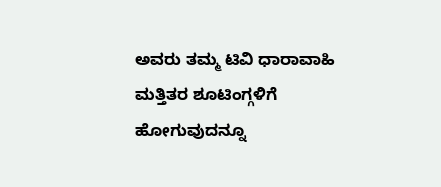ಅವರು ತಮ್ಮ ಟಿವಿ ಧಾರಾವಾಹಿ ಮತ್ತಿತರ ಶೂಟಿಂಗ್ಗಳಿಗೆ ಹೋಗುವುದನ್ನೂ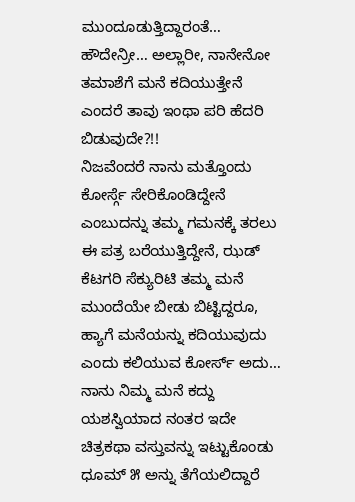ಮುಂದೂಡುತ್ತಿದ್ದಾರಂತೆ… ಹೌದೇನ್ರೀ… ಅಲ್ಲಾರೀ, ನಾನೇನೋ ತಮಾಶೆಗೆ ಮನೆ ಕದಿಯುತ್ತೇನೆ ಎಂದರೆ ತಾವು ಇಂಥಾ ಪರಿ ಹೆದರಿ ಬಿಡುವುದೇ?!!
ನಿಜವೆಂದರೆ ನಾನು ಮತ್ತೊಂದು ಕೋರ್ಸ್ಗೆ ಸೇರಿಕೊಂಡಿದ್ದೇನೆ ಎಂಬುದನ್ನು ತಮ್ಮ ಗಮನಕ್ಕೆ ತರಲು ಈ ಪತ್ರ ಬರೆಯುತ್ತಿದ್ದೇನೆ, ಝಡ್ ಕೆಟಗರಿ ಸೆಕ್ಯುರಿಟಿ ತಮ್ಮ ಮನೆ ಮುಂದೆಯೇ ಬೀಡು ಬಿಟ್ಟಿದ್ದರೂ, ಹ್ಯಾಗೆ ಮನೆಯನ್ನು ಕದಿಯುವುದು ಎಂದು ಕಲಿಯುವ ಕೋರ್ಸ್ ಅದು… ನಾನು ನಿಮ್ಮ ಮನೆ ಕದ್ದು ಯಶಸ್ವಿಯಾದ ನಂತರ ಇದೇ ಚಿತ್ರಕಥಾ ವಸ್ತುವನ್ನು ಇಟ್ಟುಕೊಂಡು ಧೂಮ್ ೫ ಅನ್ನು ತೆಗೆಯಲಿದ್ದಾರೆ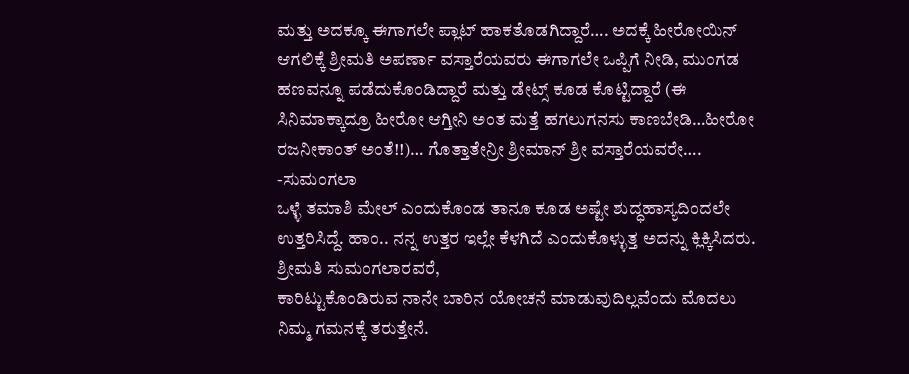ಮತ್ತು ಅದಕ್ಕೂ ಈಗಾಗಲೇ ಪ್ಲಾಟ್ ಹಾಕತೊಡಗಿದ್ದಾರೆ…. ಅದಕ್ಕೆ ಹೀರೋಯಿನ್ ಆಗಲಿಕ್ಕೆ ಶ್ರೀಮತಿ ಅಪರ್ಣಾ ವಸ್ತಾರೆಯವರು ಈಗಾಗಲೇ ಒಪ್ಪಿಗೆ ನೀಡಿ, ಮುಂಗಡ ಹಣವನ್ನೂ ಪಡೆದುಕೊಂಡಿದ್ದಾರೆ ಮತ್ತು ಡೇಟ್ಸ್ ಕೂಡ ಕೊಟ್ಟಿದ್ದಾರೆ (ಈ ಸಿನಿಮಾಕ್ಕಾದ್ರೂ ಹೀರೋ ಆಗ್ತೀನಿ ಅಂತ ಮತ್ತೆ ಹಗಲುಗನಸು ಕಾಣಬೇಡಿ…ಹೀರೋ ರಜನೀಕಾಂತ್ ಅಂತೆ!!)… ಗೊತ್ತಾತೇನ್ರೀ ಶ್ರೀಮಾನ್ ಶ್ರೀ ವಸ್ತಾರೆಯವರೇ….
-ಸುಮಂಗಲಾ
ಒಳ್ಳೆ ತಮಾಶಿ ಮೇಲ್ ಎಂದುಕೊಂಡ ತಾನೂ ಕೂಡ ಅಷ್ಟೇ ಶುದ್ಧಹಾಸ್ಯದಿಂದಲೇ ಉತ್ತರಿಸಿದ್ದೆ. ಹಾಂ.. ನನ್ನ ಉತ್ತರ ಇಲ್ಲೇ ಕೆಳಗಿದೆ ಎಂದುಕೊಳ್ಳುತ್ತ ಅದನ್ನು ಕ್ಲಿಕ್ಕಿಸಿದರು.
ಶ್ರೀಮತಿ ಸುಮಂಗಲಾರವರೆ,
ಕಾರಿಟ್ಟುಕೊಂಡಿರುವ ನಾನೇ ಬಾರಿನ ಯೋಚನೆ ಮಾಡುವುದಿಲ್ಲವೆಂದು ಮೊದಲು ನಿಮ್ಮ ಗಮನಕ್ಕೆ ತರುತ್ತೇನೆ.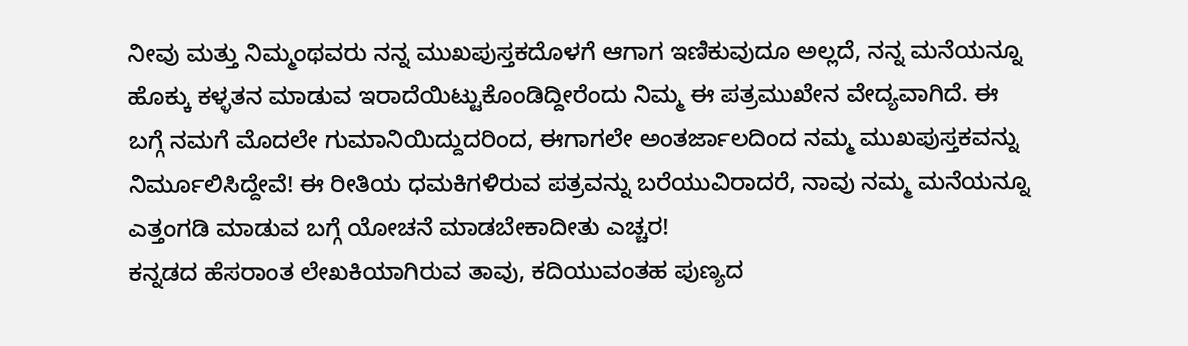ನೀವು ಮತ್ತು ನಿಮ್ಮಂಥವರು ನನ್ನ ಮುಖಪುಸ್ತಕದೊಳಗೆ ಆಗಾಗ ಇಣಿಕುವುದೂ ಅಲ್ಲದೆ, ನನ್ನ ಮನೆಯನ್ನೂ ಹೊಕ್ಕು ಕಳ್ಳತನ ಮಾಡುವ ಇರಾದೆಯಿಟ್ಟುಕೊಂಡಿದ್ದೀರೆಂದು ನಿಮ್ಮ ಈ ಪತ್ರಮುಖೇನ ವೇದ್ಯವಾಗಿದೆ. ಈ ಬಗ್ಗೆ ನಮಗೆ ಮೊದಲೇ ಗುಮಾನಿಯಿದ್ದುದರಿಂದ, ಈಗಾಗಲೇ ಅಂತರ್ಜಾಲದಿಂದ ನಮ್ಮ ಮುಖಪುಸ್ತಕವನ್ನು ನಿರ್ಮೂಲಿಸಿದ್ದೇವೆ! ಈ ರೀತಿಯ ಧಮಕಿಗಳಿರುವ ಪತ್ರವನ್ನು ಬರೆಯುವಿರಾದರೆ, ನಾವು ನಮ್ಮ ಮನೆಯನ್ನೂ ಎತ್ತಂಗಡಿ ಮಾಡುವ ಬಗ್ಗೆ ಯೋಚನೆ ಮಾಡಬೇಕಾದೀತು ಎಚ್ಚರ!
ಕನ್ನಡದ ಹೆಸರಾಂತ ಲೇಖಕಿಯಾಗಿರುವ ತಾವು, ಕದಿಯುವಂತಹ ಪುಣ್ಯದ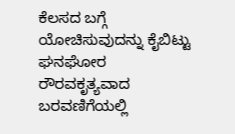ಕೆಲಸದ ಬಗ್ಗೆ ಯೋಚಿಸುವುದನ್ನು ಕೈಬಿಟ್ಟು ಘನಘೋರ ರೌರವಕೃತ್ಯವಾದ ಬರವಣಿಗೆಯಲ್ಲಿ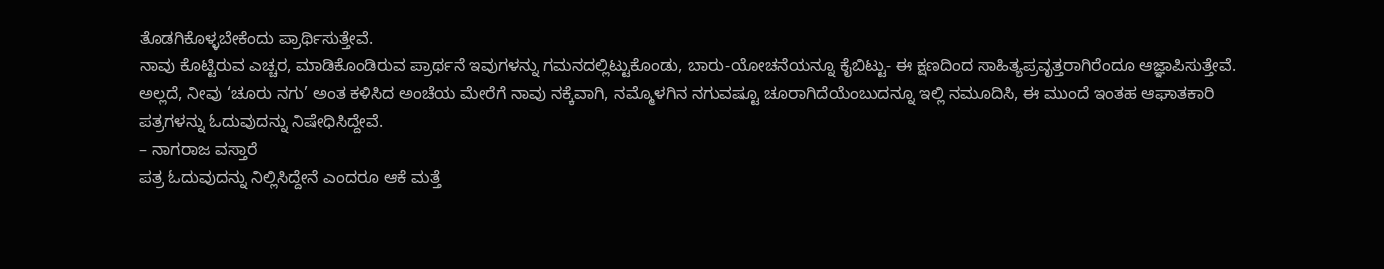ತೊಡಗಿಕೊಳ್ಳಬೇಕೆಂದು ಪ್ರಾರ್ಥಿಸುತ್ತೇವೆ.
ನಾವು ಕೊಟ್ಟಿರುವ ಎಚ್ಚರ, ಮಾಡಿಕೊಂಡಿರುವ ಪ್ರಾರ್ಥನೆ ಇವುಗಳನ್ನು ಗಮನದಲ್ಲಿಟ್ಟುಕೊಂಡು, ಬಾರು-ಯೋಚನೆಯನ್ನೂ ಕೈಬಿಟ್ಟು- ಈ ಕ್ಷಣದಿಂದ ಸಾಹಿತ್ಯಪ್ರವೃತ್ತರಾಗಿರೆಂದೂ ಆಜ್ಞಾಪಿಸುತ್ತೇವೆ. ಅಲ್ಲದೆ, ನೀವು ‘ಚೂರು ನಗು’ ಅಂತ ಕಳಿಸಿದ ಅಂಚೆಯ ಮೇರೆಗೆ ನಾವು ನಕ್ಕೆವಾಗಿ, ನಮ್ಮೊಳಗಿನ ನಗುವಷ್ಟೂ ಚೂರಾಗಿದೆಯೆಂಬುದನ್ನೂ ಇಲ್ಲಿ ನಮೂದಿಸಿ, ಈ ಮುಂದೆ ಇಂತಹ ಆಘಾತಕಾರಿ ಪತ್ರಗಳನ್ನು ಓದುವುದನ್ನು ನಿಷೇಧಿಸಿದ್ದೇವೆ.
– ನಾಗರಾಜ ವಸ್ತಾರೆ
ಪತ್ರ ಓದುವುದನ್ನು ನಿಲ್ಲಿಸಿದ್ದೇನೆ ಎಂದರೂ ಆಕೆ ಮತ್ತೆ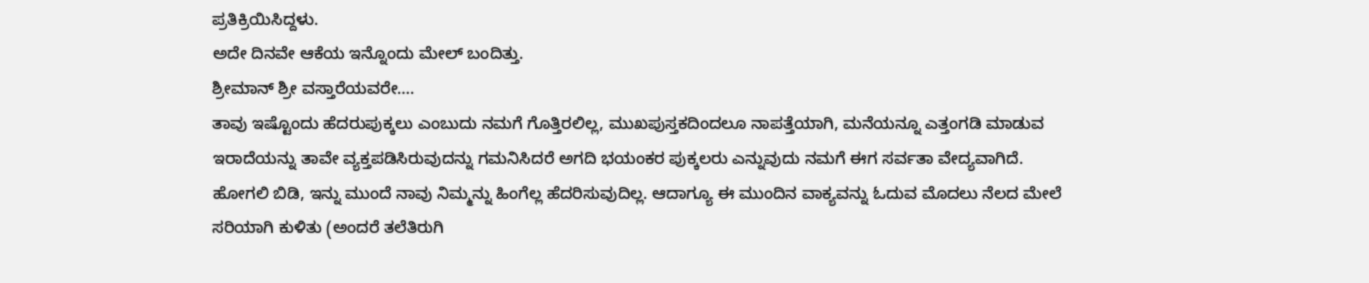ಪ್ರತಿಕ್ರಿಯಿಸಿದ್ದಳು.
ಅದೇ ದಿನವೇ ಆಕೆಯ ಇನ್ನೊಂದು ಮೇಲ್ ಬಂದಿತ್ತು.
ಶ್ರೀಮಾನ್ ಶ್ರೀ ವಸ್ತಾರೆಯವರೇ….
ತಾವು ಇಷ್ಟೊಂದು ಹೆದರುಪುಕ್ಕಲು ಎಂಬುದು ನಮಗೆ ಗೊತ್ತಿರಲಿಲ್ಲ, ಮುಖಪುಸ್ತಕದಿಂದಲೂ ನಾಪತ್ತೆಯಾಗಿ, ಮನೆಯನ್ನೂ ಎತ್ತಂಗಡಿ ಮಾಡುವ ಇರಾದೆಯನ್ನು ತಾವೇ ವ್ಯಕ್ತಪಡಿಸಿರುವುದನ್ನು ಗಮನಿಸಿದರೆ ಅಗದಿ ಭಯಂಕರ ಪುಕ್ಕಲರು ಎನ್ನುವುದು ನಮಗೆ ಈಗ ಸರ್ವತಾ ವೇದ್ಯವಾಗಿದೆ. ಹೋಗಲಿ ಬಿಡಿ, ಇನ್ನು ಮುಂದೆ ನಾವು ನಿಮ್ಮನ್ನು ಹಿಂಗೆಲ್ಲ ಹೆದರಿಸುವುದಿಲ್ಲ. ಆದಾಗ್ಯೂ ಈ ಮುಂದಿನ ವಾಕ್ಯವನ್ನು ಓದುವ ಮೊದಲು ನೆಲದ ಮೇಲೆ ಸರಿಯಾಗಿ ಕುಳಿತು (ಅಂದರೆ ತಲೆತಿರುಗಿ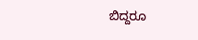ಬಿದ್ದರೂ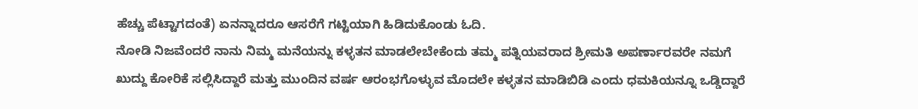ಹೆಚ್ಚು ಪೆಟ್ಟಾಗದಂತೆ) ಏನನ್ನಾದರೂ ಆಸರೆಗೆ ಗಟ್ಟಿಯಾಗಿ ಹಿಡಿದುಕೊಂಡು ಓದಿ.
ನೋಡಿ ನಿಜವೆಂದರೆ ನಾನು ನಿಮ್ಮ ಮನೆಯನ್ನು ಕಳ್ಳತನ ಮಾಡಲೇಬೇಕೆಂದು ತಮ್ಮ ಪತ್ನಿಯವರಾದ ಶ್ರೀಮತಿ ಅಪರ್ಣಾರವರೇ ನಮಗೆ ಖುದ್ದು ಕೋರಿಕೆ ಸಲ್ಲಿಸಿದ್ದಾರೆ ಮತ್ತು ಮುಂದಿನ ವರ್ಷ ಆರಂಭಗೊಳ್ಳುವ ಮೊದಲೇ ಕಳ್ಳತನ ಮಾಡಿಬಿಡಿ ಎಂದು ಧಮಕಿಯನ್ನೂ ಒಡ್ಡಿದ್ದಾರೆ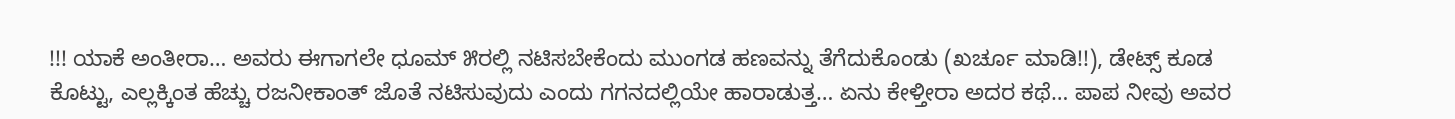!!! ಯಾಕೆ ಅಂತೀರಾ… ಅವರು ಈಗಾಗಲೇ ಧೂಮ್ ೫ರಲ್ಲಿ ನಟಿಸಬೇಕೆಂದು ಮುಂಗಡ ಹಣವನ್ನು ತೆಗೆದುಕೊಂಡು (ಖರ್ಚೂ ಮಾಡಿ!!), ಡೇಟ್ಸ್ ಕೂಡ ಕೊಟ್ಟು, ಎಲ್ಲಕ್ಕಿಂತ ಹೆಚ್ಚು ರಜನೀಕಾಂತ್ ಜೊತೆ ನಟಿಸುವುದು ಎಂದು ಗಗನದಲ್ಲಿಯೇ ಹಾರಾಡುತ್ತ… ಏನು ಕೇಳ್ತೀರಾ ಅದರ ಕಥೆ… ಪಾಪ ನೀವು ಅವರ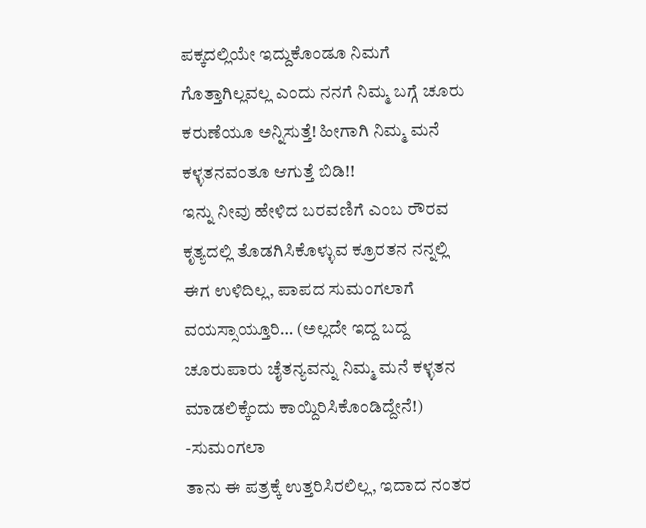ಪಕ್ಕದಲ್ಲಿಯೇ ಇದ್ದುಕೊಂಡೂ ನಿಮಗೆ ಗೊತ್ತಾಗಿಲ್ಲವಲ್ಲ ಎಂದು ನನಗೆ ನಿಮ್ಮ ಬಗ್ಗೆ ಚೂರು ಕರುಣೆಯೂ ಅನ್ನಿಸುತ್ತೆ! ಹೀಗಾಗಿ ನಿಮ್ಮ ಮನೆ ಕಳ್ಳತನವಂತೂ ಆಗುತ್ತೆ ಬಿಡಿ!!
ಇನ್ನು ನೀವು ಹೇಳಿದ ಬರವಣಿಗೆ ಎಂಬ ರೌರವ ಕೃತ್ಯದಲ್ಲಿ ತೊಡಗಿಸಿಕೊಳ್ಳುವ ಕ್ರೂರತನ ನನ್ನಲ್ಲಿ ಈಗ ಉಳಿದಿಲ್ಲ, ಪಾಪದ ಸುಮಂಗಲಾಗೆ ವಯಸ್ಸಾಯ್ತೂರಿ… (ಅಲ್ಲದೇ ಇದ್ದ ಬದ್ದ ಚೂರುಪಾರು ಚೈತನ್ಯವನ್ನು ನಿಮ್ಮ ಮನೆ ಕಳ್ಳತನ ಮಾಡಲಿಕ್ಕೆಂದು ಕಾಯ್ದಿರಿಸಿಕೊಂಡಿದ್ದೇನೆ!)
-ಸುಮಂಗಲಾ
ತಾನು ಈ ಪತ್ರಕ್ಕೆ ಉತ್ತರಿಸಿರಲಿಲ್ಲ, ಇದಾದ ನಂತರ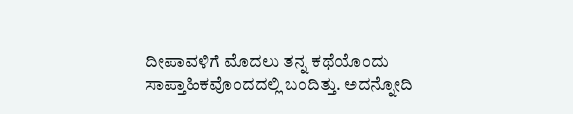ದೀಪಾವಳಿಗೆ ಮೊದಲು ತನ್ನ ಕಥೆಯೊಂದು ಸಾಪ್ತಾಹಿಕವೊಂದದಲ್ಲಿ ಬಂದಿತ್ತು. ಅದನ್ನೋದಿ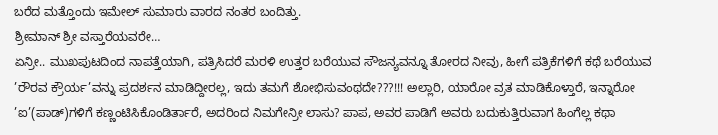ಬರೆದ ಮತ್ತೊಂದು ಇಮೇಲ್ ಸುಮಾರು ವಾರದ ನಂತರ ಬಂದಿತ್ತು.
ಶ್ರೀಮಾನ್ ಶ್ರೀ ವಸ್ತಾರೆಯವರೇ…
ಏನ್ರೀ.. ಮುಖಪುಟದಿಂದ ನಾಪತ್ತೆಯಾಗಿ, ಪತ್ರಿಸಿದರೆ ಮರಳಿ ಉತ್ತರ ಬರೆಯುವ ಸೌಜನ್ಯವನ್ನೂ ತೋರದ ನೀವು, ಹೀಗೆ ಪತ್ರಿಕೆಗಳಿಗೆ ಕಥೆ ಬರೆಯುವ ’ರೌರವ ಕ್ರೌರ್ಯ’ವನ್ನು ಪ್ರದರ್ಶನ ಮಾಡಿದ್ದೀರಲ್ಲ, ಇದು ತಮಗೆ ಶೋಭಿಸುವಂಥದೇ???!!! ಅಲ್ಲಾರಿ, ಯಾರೋ ವ್ರತ ಮಾಡಿಕೊಳ್ತಾರೆ, ಇನ್ನಾರೋ ’ಐ’(ಪಾಡ್)ಗಳಿಗೆ ಕಣ್ಣಂಟಿಸಿಕೊಂಡಿರ್ತಾರೆ, ಅದರಿಂದ ನಿಮಗೇನ್ರೀ ಲಾಸು? ಪಾಪ, ಅವರ ಪಾಡಿಗೆ ಅವರು ಬದುಕುತ್ತಿರುವಾಗ ಹಿಂಗೆಲ್ಲ ಕಥಾ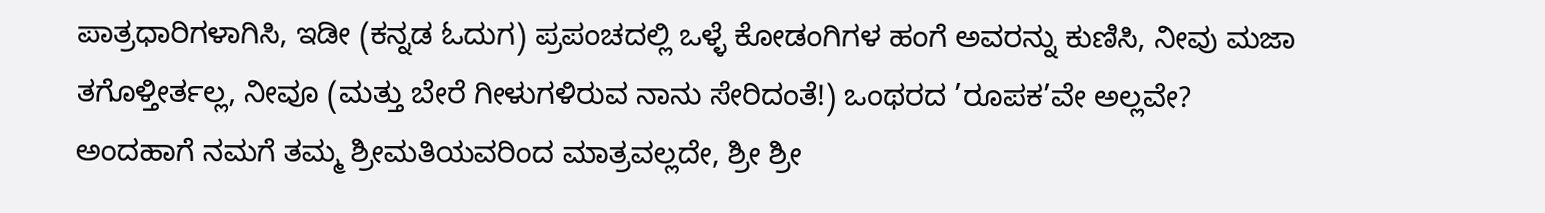ಪಾತ್ರಧಾರಿಗಳಾಗಿಸಿ, ಇಡೀ (ಕನ್ನಡ ಓದುಗ) ಪ್ರಪಂಚದಲ್ಲಿ ಒಳ್ಳೆ ಕೋಡಂಗಿಗಳ ಹಂಗೆ ಅವರನ್ನು ಕುಣಿಸಿ, ನೀವು ಮಜಾ ತಗೊಳ್ತೀರ್ತಲ್ಲ, ನೀವೂ (ಮತ್ತು ಬೇರೆ ಗೀಳುಗಳಿರುವ ನಾನು ಸೇರಿದಂತೆ!) ಒಂಥರದ ’ರೂಪಕ’ವೇ ಅಲ್ಲವೇ?
ಅಂದಹಾಗೆ ನಮಗೆ ತಮ್ಮ ಶ್ರೀಮತಿಯವರಿಂದ ಮಾತ್ರವಲ್ಲದೇ, ಶ್ರೀ ಶ್ರೀ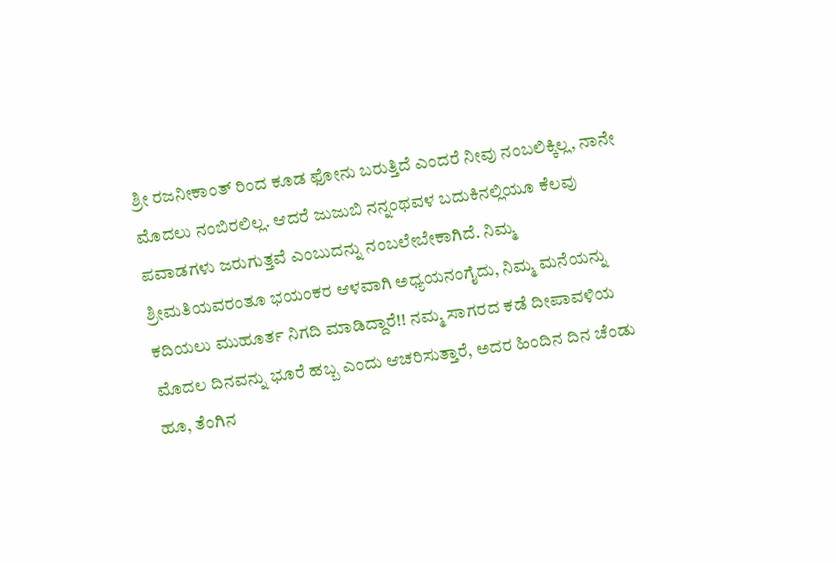ಶ್ರೀ ರಜನೀಕಾಂತ್ ರಿಂದ ಕೂಡ ಫೋನು ಬರುತ್ತಿದೆ ಎಂದರೆ ನೀವು ನಂಬಲಿಕ್ಕಿಲ್ಲ, ನಾನೇ ಮೊದಲು ನಂಬಿರಲಿಲ್ಲ. ಆದರೆ ಜುಜುಬಿ ನನ್ನಂಥವಳ ಬದುಕಿನಲ್ಲಿಯೂ ಕೆಲವು ಪವಾಡಗಳು ಜರುಗುತ್ತವೆ ಎಂಬುದನ್ನು ನಂಬಲೇಬೇಕಾಗಿದೆ. ನಿಮ್ಮ ಶ್ರೀಮತಿಯವರಂತೂ ಭಯಂಕರ ಆಳವಾಗಿ ಅಧ್ಯಯನಂಗೈದು, ನಿಮ್ಮ ಮನೆಯನ್ನು ಕದಿಯಲು ಮುಹೂರ್ತ ನಿಗದಿ ಮಾಡಿದ್ದಾರೆ!! ನಮ್ಮ ಸಾಗರದ ಕಡೆ ದೀಪಾವಳಿಯ ಮೊದಲ ದಿನವನ್ನು ಭೂರೆ ಹಬ್ಬ ಎಂದು ಆಚರಿಸುತ್ತಾರೆ, ಅದರ ಹಿಂದಿನ ದಿನ ಚೆಂಡು ಹೂ, ತೆಂಗಿನ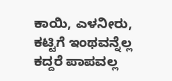ಕಾಯಿ, ಎಳನೀರು, ಕಟ್ಟಿಗೆ ಇಂಥವನ್ನೆಲ್ಲ ಕದ್ದರೆ ಪಾಪವಲ್ಲ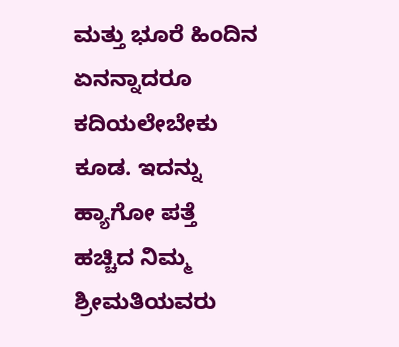ಮತ್ತು ಭೂರೆ ಹಿಂದಿನ ಏನನ್ನಾದರೂ ಕದಿಯಲೇಬೇಕು ಕೂಡ. ಇದನ್ನು ಹ್ಯಾಗೋ ಪತ್ತೆ ಹಚ್ಚಿದ ನಿಮ್ಮ ಶ್ರೀಮತಿಯವರು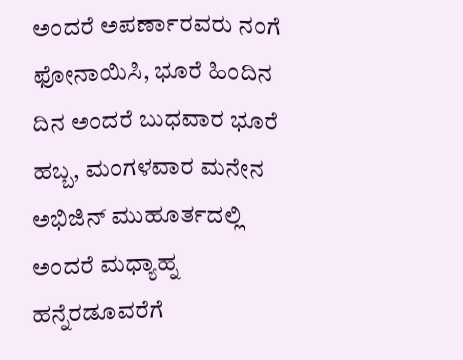ಅಂದರೆ ಅಪರ್ಣಾರವರು ನಂಗೆ ಫೋನಾಯಿಸಿ, ಭೂರೆ ಹಿಂದಿನ ದಿನ ಅಂದರೆ ಬುಧವಾರ ಭೂರೆ ಹಬ್ಬ, ಮಂಗಳವಾರ ಮನೇನ ಅಭಿಜಿನ್ ಮುಹೂರ್ತದಲ್ಲಿ ಅಂದರೆ ಮಧ್ಯಾಹ್ನ ಹನ್ನೆರಡೂವರೆಗೆ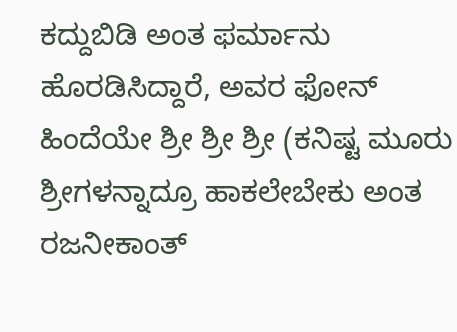ಕದ್ದುಬಿಡಿ ಅಂತ ಫರ್ಮಾನು ಹೊರಡಿಸಿದ್ದಾರೆ, ಅವರ ಫೋನ್ ಹಿಂದೆಯೇ ಶ್ರೀ ಶ್ರೀ ಶ್ರೀ (ಕನಿಷ್ಟ ಮೂರು ಶ್ರೀಗಳನ್ನಾದ್ರೂ ಹಾಕಲೇಬೇಕು ಅಂತ ರಜನೀಕಾಂತ್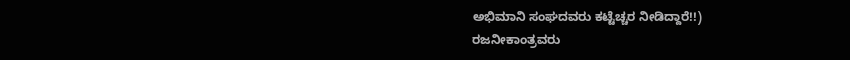ಅಭಿಮಾನಿ ಸಂಘದವರು ಕಟ್ಟೆಚ್ಚರ ನೀಡಿದ್ದಾರೆ!!)
ರಜನೀಕಾಂತ್ರವರು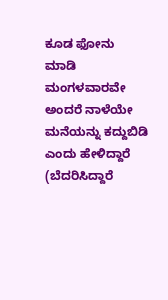ಕೂಡ ಫೋನು ಮಾಡಿ ಮಂಗಳವಾರವೇ ಅಂದರೆ ನಾಳೆಯೇ ಮನೆಯನ್ನು ಕದ್ದುಬಿಡಿ ಎಂದು ಹೇಳಿದ್ದಾರೆ (ಬೆದರಿಸಿದ್ದಾರೆ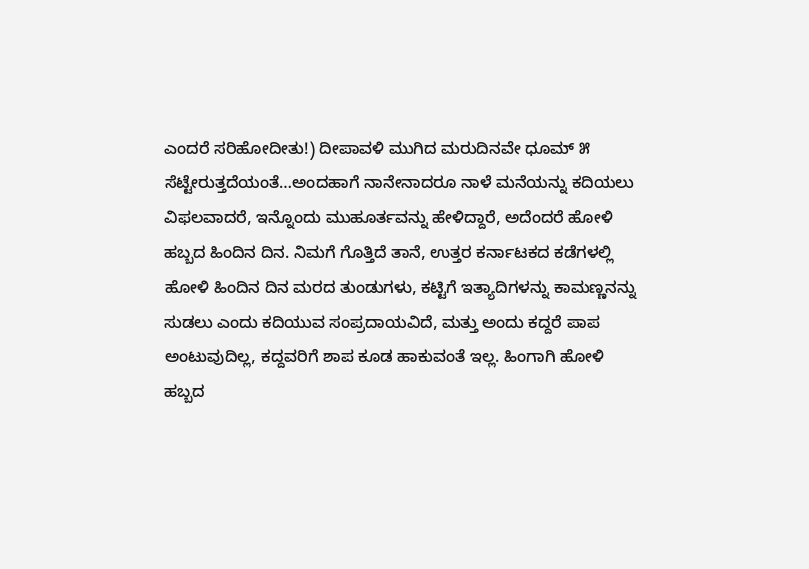ಎಂದರೆ ಸರಿಹೋದೀತು!) ದೀಪಾವಳಿ ಮುಗಿದ ಮರುದಿನವೇ ಧೂಮ್ ೫ ಸೆಟ್ಟೇರುತ್ತದೆಯಂತೆ…ಅಂದಹಾಗೆ ನಾನೇನಾದರೂ ನಾಳೆ ಮನೆಯನ್ನು ಕದಿಯಲು ವಿಫಲವಾದರೆ, ಇನ್ನೊಂದು ಮುಹೂರ್ತವನ್ನು ಹೇಳಿದ್ದಾರೆ, ಅದೆಂದರೆ ಹೋಳಿ ಹಬ್ಬದ ಹಿಂದಿನ ದಿನ. ನಿಮಗೆ ಗೊತ್ತಿದೆ ತಾನೆ, ಉತ್ತರ ಕರ್ನಾಟಕದ ಕಡೆಗಳಲ್ಲಿ ಹೋಳಿ ಹಿಂದಿನ ದಿನ ಮರದ ತುಂಡುಗಳು, ಕಟ್ಟಿಗೆ ಇತ್ಯಾದಿಗಳನ್ನು ಕಾಮಣ್ಣನನ್ನು ಸುಡಲು ಎಂದು ಕದಿಯುವ ಸಂಪ್ರದಾಯವಿದೆ, ಮತ್ತು ಅಂದು ಕದ್ದರೆ ಪಾಪ ಅಂಟುವುದಿಲ್ಲ, ಕದ್ದವರಿಗೆ ಶಾಪ ಕೂಡ ಹಾಕುವಂತೆ ಇಲ್ಲ. ಹಿಂಗಾಗಿ ಹೋಳಿ ಹಬ್ಬದ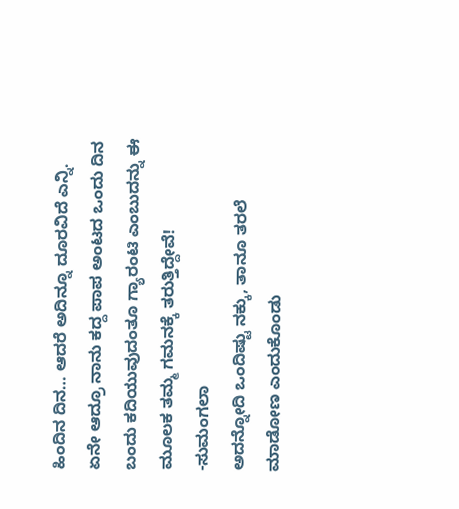ಹಿಂದಿನ ದಿನ… ಆದರೆ ಅದಿನ್ನೂ ದೂರವಿದೆ ಎನ್ನಿ. ಏನೇ ಆದ್ರೂ ನಾನು ಕದ್ದ ಪಾಪ ಅಂಟದ ಒಂದು ದಿನ ಬಂದು ಕದಿಯುವುದಂತೂ ಗ್ಯಾರಂಟಿ ಎಂಬುದನ್ನು ಈ ಮೂಲಕ ತಮ್ಮ ಗಮನಕ್ಕೆ ತರುತ್ತಿದ್ದೇವೆ!
-ಸುಮಂಗಲಾ
ಅದನ್ನೋದಿ ಒಂದಿಷ್ಟು ನಕ್ಕು, ತಾನೂ ತರಲೆ ಮಾಡೋಣ ಎಂದುಕೊಂಡು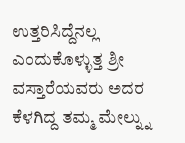ಉತ್ತರಿಸಿದ್ದೆನಲ್ಲ ಎಂದುಕೊಳ್ಳುತ್ತ ಶ್ರೀ ವಸ್ತಾರೆಯವರು ಅದರ ಕೆಳಗಿದ್ದ ತಮ್ಮ ಮೇಲ್ನ್ನು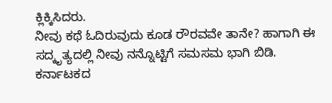ಕ್ಲಿಕ್ಕಿಸಿದರು.
ನೀವು ಕಥೆ ಓದಿರುವುದು ಕೂಡ ರೌರವವೇ ತಾನೇ? ಹಾಗಾಗಿ ಈ ಸದ್ಕೃತ್ಯದಲ್ಲಿ ನೀವು ನನ್ನೊಟ್ಟಿಗೆ ಸಮಸಮ ಭಾಗಿ ಬಿಡಿ.
ಕರ್ನಾಟಕದ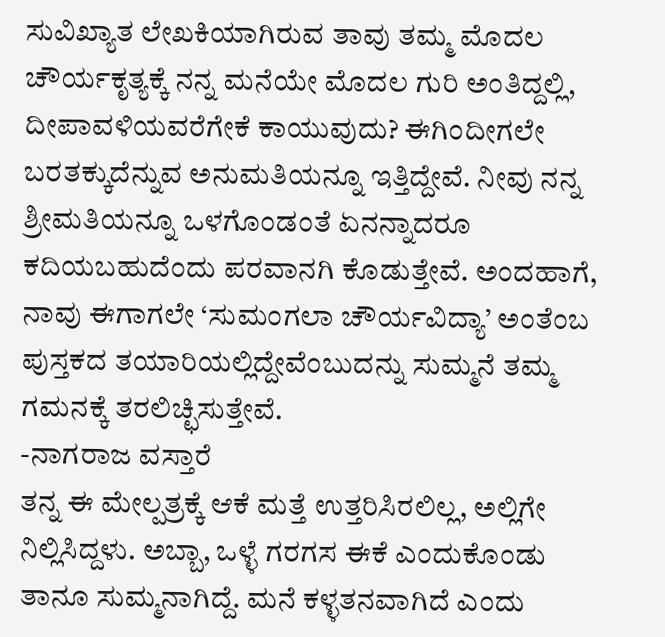ಸುವಿಖ್ಯಾತ ಲೇಖಕಿಯಾಗಿರುವ ತಾವು ತಮ್ಮ ಮೊದಲ ಚೌರ್ಯಕೃತ್ಯಕ್ಕೆ ನನ್ನ ಮನೆಯೇ ಮೊದಲ ಗುರಿ ಅಂತಿದ್ದಲ್ಲಿ, ದೀಪಾವಳಿಯವರೆಗೇಕೆ ಕಾಯುವುದು? ಈಗಿಂದೀಗಲೇ ಬರತಕ್ಕುದೆನ್ನುವ ಅನುಮತಿಯನ್ನೂ ಇತ್ತಿದ್ದೇವೆ. ನೀವು ನನ್ನ ಶ್ರೀಮತಿಯನ್ನೂ ಒಳಗೊಂಡಂತೆ ಏನನ್ನಾದರೂ ಕದಿಯಬಹುದೆಂದು ಪರವಾನಗಿ ಕೊಡುತ್ತೇವೆ. ಅಂದಹಾಗೆ, ನಾವು ಈಗಾಗಲೇ ‘ಸುಮಂಗಲಾ ಚೌರ್ಯವಿದ್ಯಾ’ ಅಂತೆಂಬ ಪುಸ್ತಕದ ತಯಾರಿಯಲ್ಲಿದ್ದೇವೆಂಬುದನ್ನು ಸುಮ್ಮನೆ ತಮ್ಮ ಗಮನಕ್ಕೆ ತರಲಿಚ್ಛಿಸುತ್ತೇವೆ.
-ನಾಗರಾಜ ವಸ್ತಾರೆ
ತನ್ನ ಈ ಮೇಲ್ಪತ್ರಕ್ಕೆ ಆಕೆ ಮತ್ತೆ ಉತ್ತರಿಸಿರಲಿಲ್ಲ, ಅಲ್ಲಿಗೇ ನಿಲ್ಲಿಸಿದ್ದಳು. ಅಬ್ಬಾ, ಒಳ್ಳೆ ಗರಗಸ ಈಕೆ ಎಂದುಕೊಂಡು ತಾನೂ ಸುಮ್ಮನಾಗಿದ್ದೆ. ಮನೆ ಕಳ್ಳತನವಾಗಿದೆ ಎಂದು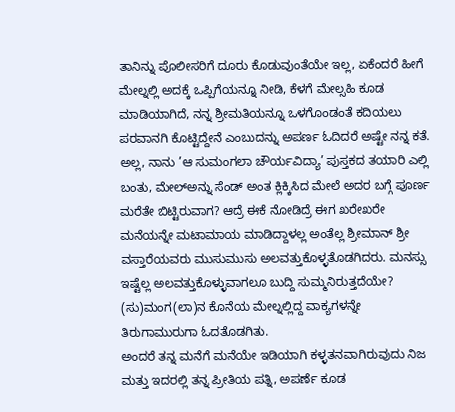ತಾನಿನ್ನು ಪೊಲೀಸರಿಗೆ ದೂರು ಕೊಡುವುಂತೆಯೇ ಇಲ್ಲ, ಏಕೆಂದರೆ ಹೀಗೆ ಮೇಲ್ನಲ್ಲಿ ಅದಕ್ಕೆ ಒಪ್ಪಿಗೆಯನ್ನೂ ನೀಡಿ, ಕೆಳಗೆ ಮೇಲ್ಸಹಿ ಕೂಡ ಮಾಡಿಯಾಗಿದೆ, ನನ್ನ ಶ್ರೀಮತಿಯನ್ನೂ ಒಳಗೊಂಡಂತೆ ಕದಿಯಲು ಪರವಾನಗಿ ಕೊಟ್ಟಿದ್ದೇನೆ ಎಂಬುದನ್ನು ಅಪರ್ಣ ಓದಿದರೆ ಅಷ್ಟೇ ನನ್ನ ಕತೆ. ಅಲ್ಲ, ನಾನು ’ಆ ಸುಮಂಗಲಾ ಚೌರ್ಯವಿದ್ಯಾ’ ಪುಸ್ತಕದ ತಯಾರಿ ಎಲ್ಲಿ ಬಂತು, ಮೇಲ್ಅನ್ನು ಸೆಂಡ್ ಅಂತ ಕ್ಲಿಕ್ಕಿಸಿದ ಮೇಲೆ ಅದರ ಬಗ್ಗೆ ಪೂರ್ಣ ಮರೆತೇ ಬಿಟ್ಟಿರುವಾಗ? ಆದ್ರೆ ಈಕೆ ನೋಡಿದ್ರೆ ಈಗ ಖರೇಖರೇ ಮನೆಯನ್ನೇ ಮಟಾಮಾಯ ಮಾಡಿದ್ದಾಳಲ್ಲ ಅಂತೆಲ್ಲ ಶ್ರೀಮಾನ್ ಶ್ರೀ ವಸ್ತಾರೆಯವರು ಮುಸುಮುಸು ಅಲವತ್ತುಕೊಳ್ಳತೊಡಗಿದರು. ಮನಸ್ಸು ಇಷ್ಟೆಲ್ಲ ಅಲವತ್ತುಕೊಳ್ಳುವಾಗಲೂ ಬುದ್ದಿ ಸುಮ್ಮನಿರುತ್ತದೆಯೇ? (ಸು)ಮಂಗ(ಲಾ)ನ ಕೊನೆಯ ಮೇಲ್ನಲ್ಲಿದ್ದ ವಾಕ್ಯಗಳನ್ನೇ ತಿರುಗಾಮುರುಗಾ ಓದತೊಡಗಿತು.
ಅಂದರೆ ತನ್ನ ಮನೆಗೆ ಮನೆಯೇ ಇಡಿಯಾಗಿ ಕಳ್ಳತನವಾಗಿರುವುದು ನಿಜ ಮತ್ತು ಇದರಲ್ಲಿ ತನ್ನ ಪ್ರೀತಿಯ ಪತ್ನಿ, ಅಪರ್ಣೆ ಕೂಡ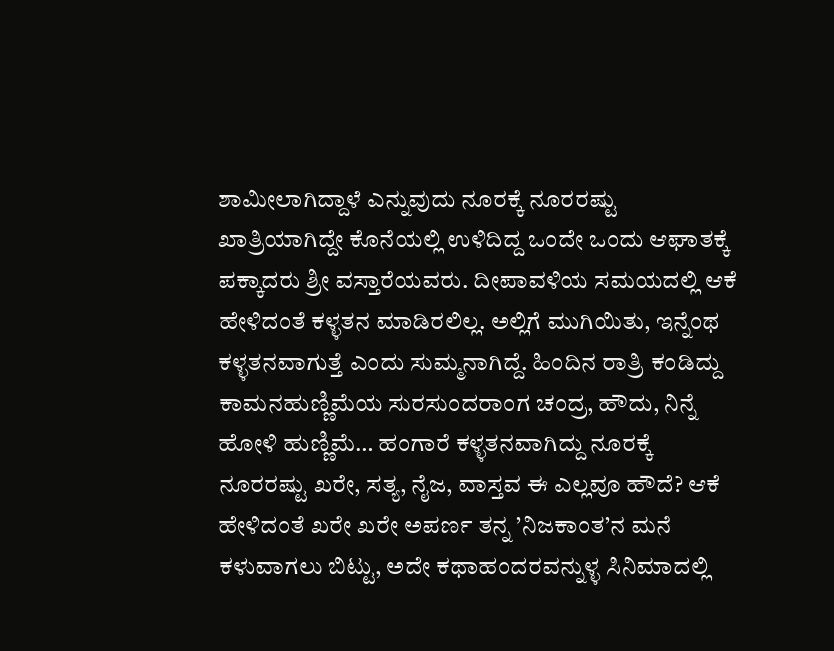ಶಾಮೀಲಾಗಿದ್ದಾಳೆ ಎನ್ನುವುದು ನೂರಕ್ಕೆ ನೂರರಷ್ಟು ಖಾತ್ರಿಯಾಗಿದ್ದೇ ಕೊನೆಯಲ್ಲಿ ಉಳಿದಿದ್ದ ಒಂದೇ ಒಂದು ಆಘಾತಕ್ಕೆ ಪಕ್ಕಾದರು ಶ್ರೀ ವಸ್ತಾರೆಯವರು. ದೀಪಾವಳಿಯ ಸಮಯದಲ್ಲಿ ಆಕೆ ಹೇಳಿದಂತೆ ಕಳ್ಳತನ ಮಾಡಿರಲಿಲ್ಲ. ಅಲ್ಲಿಗೆ ಮುಗಿಯಿತು, ಇನ್ನೆಂಥ ಕಳ್ಳತನವಾಗುತ್ತೆ ಎಂದು ಸುಮ್ಮನಾಗಿದ್ದೆ. ಹಿಂದಿನ ರಾತ್ರಿ ಕಂಡಿದ್ದು ಕಾಮನಹುಣ್ಣಿಮೆಯ ಸುರಸುಂದರಾಂಗ ಚಂದ್ರ, ಹೌದು, ನಿನ್ನೆ ಹೋಳಿ ಹುಣ್ಣಿಮೆ… ಹಂಗಾರೆ ಕಳ್ಳತನವಾಗಿದ್ದು ನೂರಕ್ಕೆ ನೂರರಷ್ಟು ಖರೇ, ಸತ್ಯ, ನೈಜ, ವಾಸ್ತವ ಈ ಎಲ್ಲವೂ ಹೌದೆ? ಆಕೆ ಹೇಳಿದಂತೆ ಖರೇ ಖರೇ ಅಪರ್ಣ ತನ್ನ ’ನಿಜಕಾಂತ’ನ ಮನೆ ಕಳುವಾಗಲು ಬಿಟ್ಟು, ಅದೇ ಕಥಾಹಂದರವನ್ನುಳ್ಳ ಸಿನಿಮಾದಲ್ಲಿ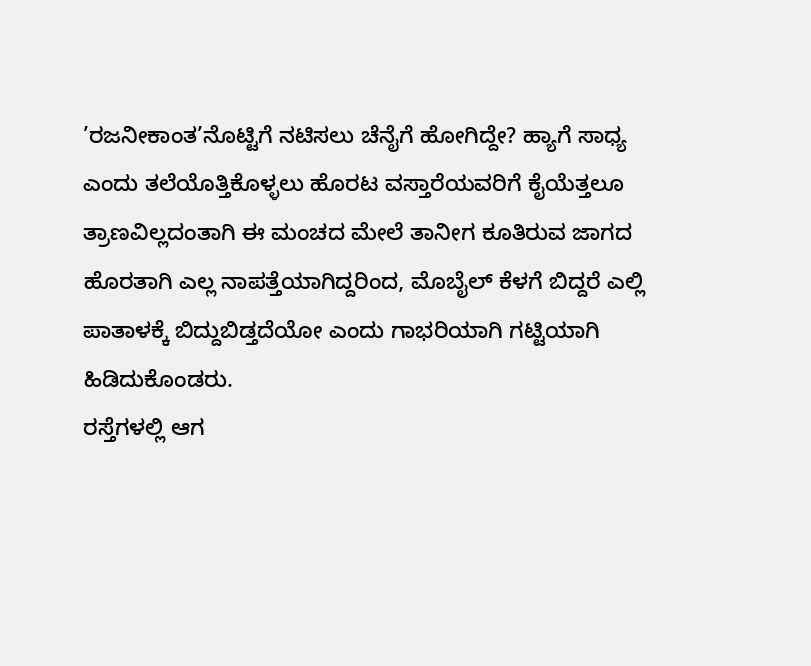’ರಜನೀಕಾಂತ’ನೊಟ್ಟಿಗೆ ನಟಿಸಲು ಚೆನೈಗೆ ಹೋಗಿದ್ದೇ? ಹ್ಯಾಗೆ ಸಾಧ್ಯ ಎಂದು ತಲೆಯೊತ್ತಿಕೊಳ್ಳಲು ಹೊರಟ ವಸ್ತಾರೆಯವರಿಗೆ ಕೈಯೆತ್ತಲೂ ತ್ರಾಣವಿಲ್ಲದಂತಾಗಿ ಈ ಮಂಚದ ಮೇಲೆ ತಾನೀಗ ಕೂತಿರುವ ಜಾಗದ ಹೊರತಾಗಿ ಎಲ್ಲ ನಾಪತ್ತೆಯಾಗಿದ್ದರಿಂದ, ಮೊಬೈಲ್ ಕೆಳಗೆ ಬಿದ್ದರೆ ಎಲ್ಲಿ ಪಾತಾಳಕ್ಕೆ ಬಿದ್ದುಬಿಡ್ತದೆಯೋ ಎಂದು ಗಾಭರಿಯಾಗಿ ಗಟ್ಟಿಯಾಗಿ ಹಿಡಿದುಕೊಂಡರು.
ರಸ್ತೆಗಳಲ್ಲಿ ಆಗ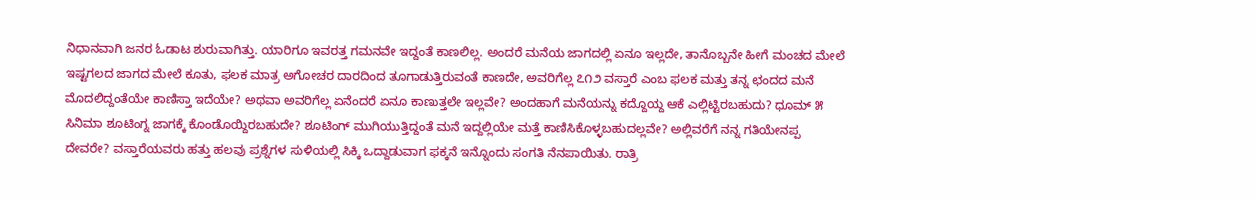ನಿಧಾನವಾಗಿ ಜನರ ಓಡಾಟ ಶುರುವಾಗಿತ್ತು. ಯಾರಿಗೂ ಇವರತ್ತ ಗಮನವೇ ಇದ್ದಂತೆ ಕಾಣಲಿಲ್ಲ. ಅಂದರೆ ಮನೆಯ ಜಾಗದಲ್ಲಿ ಏನೂ ಇಲ್ಲದೇ, ತಾನೊಬ್ಬನೇ ಹೀಗೆ ಮಂಚದ ಮೇಲೆ ಇಷ್ಟಗಲದ ಜಾಗದ ಮೇಲೆ ಕೂತು, ಫಲಕ ಮಾತ್ರ ಅಗೋಚರ ದಾರದಿಂದ ತೂಗಾಡುತ್ತಿರುವಂತೆ ಕಾಣದೇ, ಅವರಿಗೆಲ್ಲ ೭೧೨ ವಸ್ತಾರೆ ಎಂಬ ಫಲಕ ಮತ್ತು ತನ್ನ ಛಂದದ ಮನೆ ಮೊದಲಿದ್ದಂತೆಯೇ ಕಾಣಿಸ್ತಾ ಇದೆಯೇ? ಅಥವಾ ಅವರಿಗೆಲ್ಲ ಏನೆಂದರೆ ಏನೂ ಕಾಣುತ್ತಲೇ ಇಲ್ಲವೇ? ಅಂದಹಾಗೆ ಮನೆಯನ್ನು ಕದ್ದೊಯ್ದ ಆಕೆ ಎಲ್ಲಿಟ್ಟಿರಬಹುದು? ಧೂಮ್ ೫ ಸಿನಿಮಾ ಶೂಟಿಂಗ್ನ ಜಾಗಕ್ಕೆ ಕೊಂಡೊಯ್ದಿರಬಹುದೇ? ಶೂಟಿಂಗ್ ಮುಗಿಯುತ್ತಿದ್ದಂತೆ ಮನೆ ಇದ್ದಲ್ಲಿಯೇ ಮತ್ತೆ ಕಾಣಿಸಿಕೊಳ್ಳಬಹುದಲ್ಲವೇ? ಅಲ್ಲಿವರೆಗೆ ನನ್ನ ಗತಿಯೇನಪ್ಪ ದೇವರೇ? ವಸ್ತಾರೆಯವರು ಹತ್ತು ಹಲವು ಪ್ರಶ್ನೆಗಳ ಸುಳಿಯಲ್ಲಿ ಸಿಕ್ಕಿ ಒದ್ದಾಡುವಾಗ ಫಕ್ಕನೆ ಇನ್ನೊಂದು ಸಂಗತಿ ನೆನಪಾಯಿತು. ರಾತ್ರಿ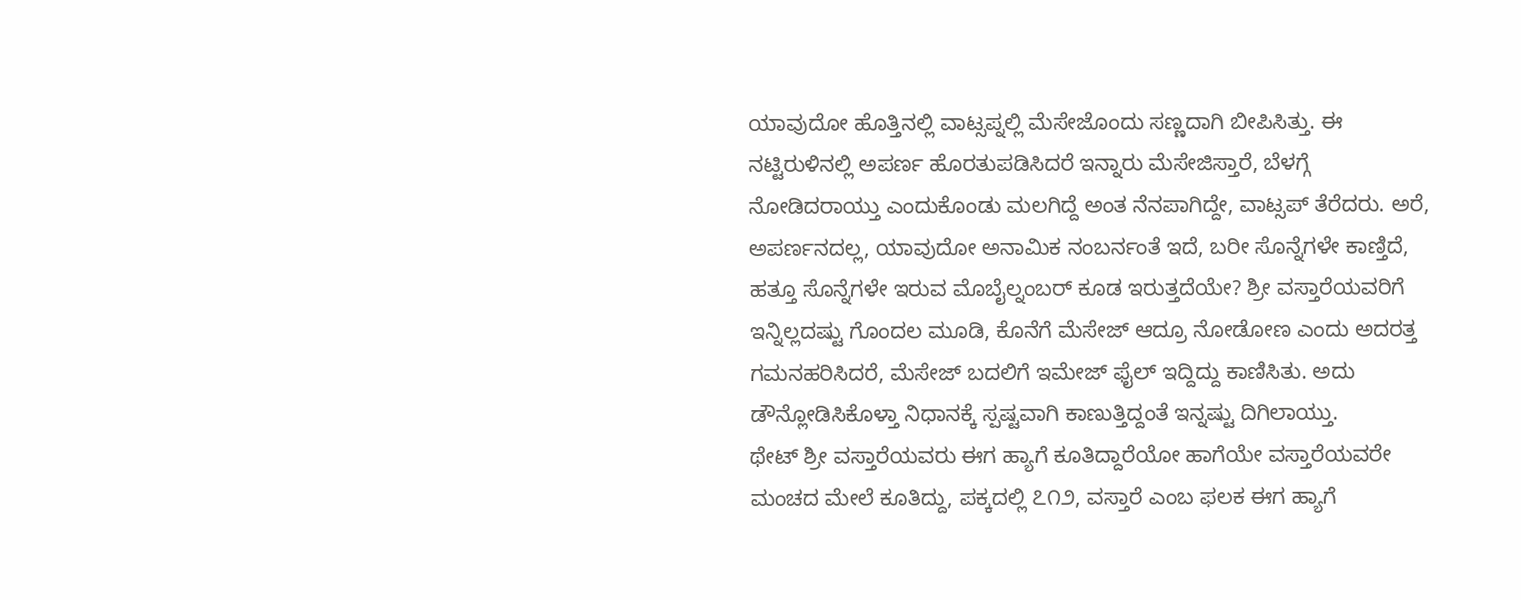ಯಾವುದೋ ಹೊತ್ತಿನಲ್ಲಿ ವಾಟ್ಸಪ್ನಲ್ಲಿ ಮೆಸೇಜೊಂದು ಸಣ್ಣದಾಗಿ ಬೀಪಿಸಿತ್ತು. ಈ ನಟ್ಟಿರುಳಿನಲ್ಲಿ ಅಪರ್ಣ ಹೊರತುಪಡಿಸಿದರೆ ಇನ್ನಾರು ಮೆಸೇಜಿಸ್ತಾರೆ, ಬೆಳಗ್ಗೆ ನೋಡಿದರಾಯ್ತು ಎಂದುಕೊಂಡು ಮಲಗಿದ್ದೆ ಅಂತ ನೆನಪಾಗಿದ್ದೇ, ವಾಟ್ಸಪ್ ತೆರೆದರು. ಅರೆ, ಅಪರ್ಣನದಲ್ಲ, ಯಾವುದೋ ಅನಾಮಿಕ ನಂಬರ್ನಂತೆ ಇದೆ, ಬರೀ ಸೊನ್ನೆಗಳೇ ಕಾಣ್ತಿದೆ, ಹತ್ತೂ ಸೊನ್ನೆಗಳೇ ಇರುವ ಮೊಬೈಲ್ನಂಬರ್ ಕೂಡ ಇರುತ್ತದೆಯೇ? ಶ್ರೀ ವಸ್ತಾರೆಯವರಿಗೆ ಇನ್ನಿಲ್ಲದಷ್ಟು ಗೊಂದಲ ಮೂಡಿ, ಕೊನೆಗೆ ಮೆಸೇಜ್ ಆದ್ರೂ ನೋಡೋಣ ಎಂದು ಅದರತ್ತ ಗಮನಹರಿಸಿದರೆ, ಮೆಸೇಜ್ ಬದಲಿಗೆ ಇಮೇಜ್ ಫೈಲ್ ಇದ್ದಿದ್ದು ಕಾಣಿಸಿತು. ಅದು ಡೌನ್ಲೋಡಿಸಿಕೊಳ್ತಾ ನಿಧಾನಕ್ಕೆ ಸ್ಪಷ್ಟವಾಗಿ ಕಾಣುತ್ತಿದ್ದಂತೆ ಇನ್ನಷ್ಟು ದಿಗಿಲಾಯ್ತು.
ಥೇಟ್ ಶ್ರೀ ವಸ್ತಾರೆಯವರು ಈಗ ಹ್ಯಾಗೆ ಕೂತಿದ್ದಾರೆಯೋ ಹಾಗೆಯೇ ವಸ್ತಾರೆಯವರೇ ಮಂಚದ ಮೇಲೆ ಕೂತಿದ್ದು, ಪಕ್ಕದಲ್ಲಿ ೭೧೨, ವಸ್ತಾರೆ ಎಂಬ ಫಲಕ ಈಗ ಹ್ಯಾಗೆ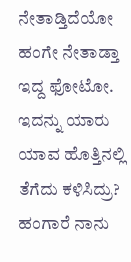ನೇತಾಡ್ತಿದೆಯೋ ಹಂಗೇ ನೇತಾಡ್ತಾ ಇದ್ದ ಫೋಟೋ. ಇದನ್ನು ಯಾರು ಯಾವ ಹೊತ್ತಿನಲ್ಲಿ ತೆಗೆದು ಕಳಿಸಿದ್ರು? ಹಂಗಾರೆ ನಾನು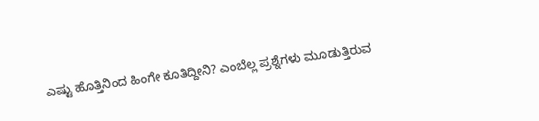ಎಷ್ಟು ಹೊತ್ತಿನಿಂದ ಹಿಂಗೇ ಕೂತಿದ್ದೀನಿ? ಎಂಬೆಲ್ಲ ಪ್ರಶ್ನೆಗಳು ಮೂಡುತ್ತಿರುವ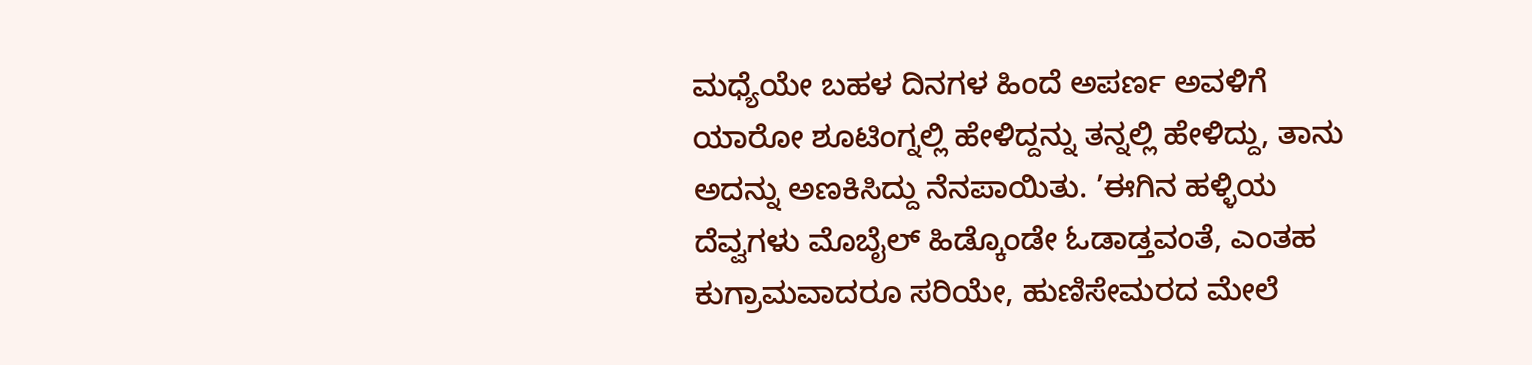ಮಧ್ಯೆಯೇ ಬಹಳ ದಿನಗಳ ಹಿಂದೆ ಅಪರ್ಣ ಅವಳಿಗೆ ಯಾರೋ ಶೂಟಿಂಗ್ನಲ್ಲಿ ಹೇಳಿದ್ದನ್ನು ತನ್ನಲ್ಲಿ ಹೇಳಿದ್ದು, ತಾನು ಅದನ್ನು ಅಣಕಿಸಿದ್ದು ನೆನಪಾಯಿತು. ’ಈಗಿನ ಹಳ್ಳಿಯ ದೆವ್ವಗಳು ಮೊಬೈಲ್ ಹಿಡ್ಕೊಂಡೇ ಓಡಾಡ್ತವಂತೆ, ಎಂತಹ ಕುಗ್ರಾಮವಾದರೂ ಸರಿಯೇ, ಹುಣಿಸೇಮರದ ಮೇಲೆ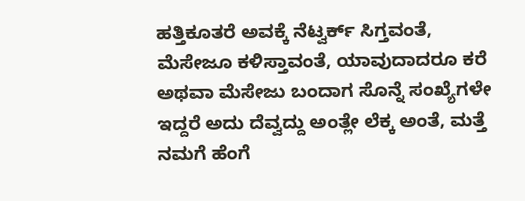ಹತ್ತಿಕೂತರೆ ಅವಕ್ಕೆ ನೆಟ್ವರ್ಕ್ ಸಿಗ್ತವಂತೆ, ಮೆಸೇಜೂ ಕಳಿಸ್ತಾವಂತೆ, ಯಾವುದಾದರೂ ಕರೆ ಅಥವಾ ಮೆಸೇಜು ಬಂದಾಗ ಸೊನ್ನೆ ಸಂಖ್ಯೆಗಳೇ ಇದ್ದರೆ ಅದು ದೆವ್ವದ್ದು ಅಂತ್ಲೇ ಲೆಕ್ಕ ಅಂತೆ, ಮತ್ತೆ ನಮಗೆ ಹೆಂಗೆ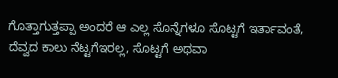ಗೊತ್ತಾಗುತ್ತಪ್ಪಾ ಅಂದರೆ ಆ ಎಲ್ಲ ಸೊನ್ನೆಗಳೂ ಸೊಟ್ಟಗೆ ಇರ್ತಾವಂತೆ, ದೆವ್ವದ ಕಾಲು ನೆಟ್ಟಗೆಇರಲ್ಲ, ಸೊಟ್ಟಗೆ ಅಥವಾ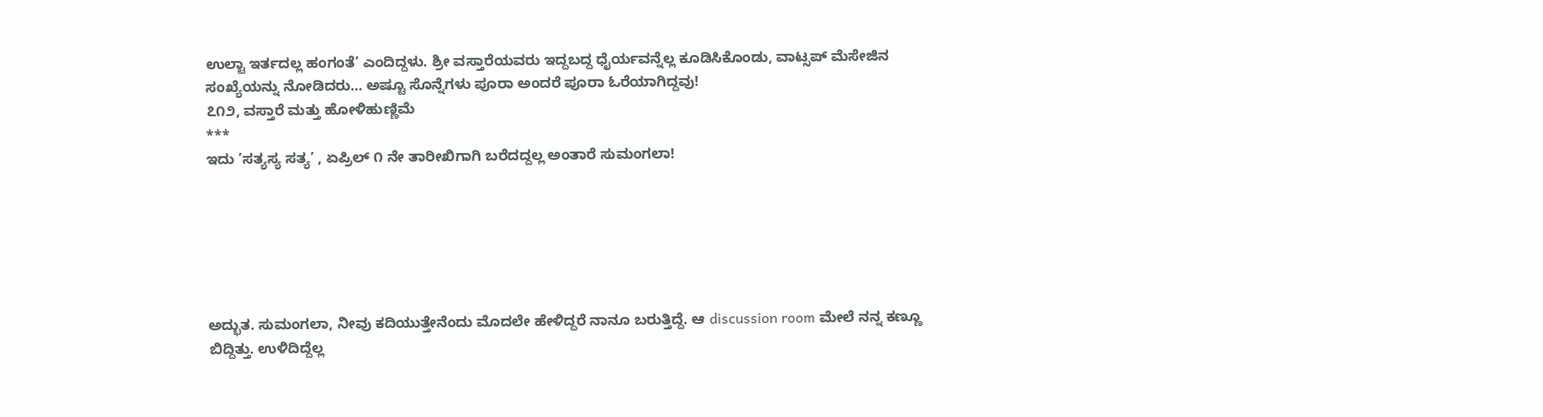ಉಲ್ಟಾ ಇರ್ತದಲ್ಲ ಹಂಗಂತೆ’ ಎಂದಿದ್ದಳು. ಶ್ರೀ ವಸ್ತಾರೆಯವರು ಇದ್ದಬದ್ದ ಧೈರ್ಯವನ್ನೆಲ್ಲ ಕೂಡಿಸಿಕೊಂಡು, ವಾಟ್ಸಪ್ ಮೆಸೇಜಿನ ಸಂಖ್ಯೆಯನ್ನು ನೋಡಿದರು… ಅಷ್ಟೂ ಸೊನ್ನೆಗಳು ಪೂರಾ ಅಂದರೆ ಪೂರಾ ಓರೆಯಾಗಿದ್ದವು!
೭೧೨, ವಸ್ತಾರೆ ಮತ್ತು ಹೋಳಿಹುಣ್ಣಿಮೆ
***
ಇದು ’ಸತ್ಯಸ್ಯ ಸತ್ಯ’ , ಏಪ್ರಿಲ್ ೧ ನೇ ತಾರೀಖಿಗಾಗಿ ಬರೆದದ್ದಲ್ಲ ಅಂತಾರೆ ಸುಮಂಗಲಾ!






ಅದ್ಭುತ. ಸುಮಂಗಲಾ, ನೀವು ಕದಿಯುತ್ತೇನೆಂದು ಮೊದಲೇ ಹೇಳಿದ್ದರೆ ನಾನೂ ಬರುತ್ತಿದ್ದೆ. ಆ discussion room ಮೇಲೆ ನನ್ನ ಕಣ್ಣೂ ಬಿದ್ದಿತ್ತು. ಉಳಿದಿದ್ದೆಲ್ಲ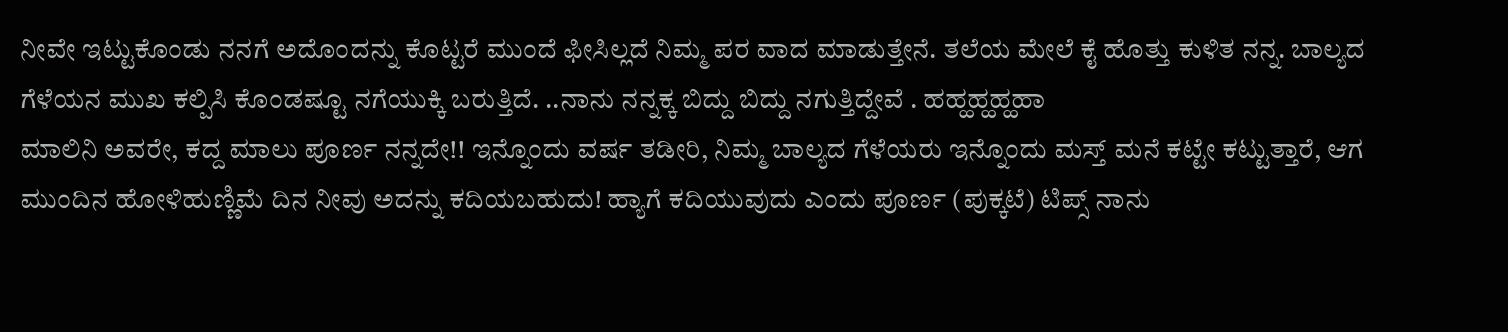ನೀವೇ ಇಟ್ಟುಕೊಂಡು ನನಗೆ ಅದೊಂದನ್ನು ಕೊಟ್ಟರೆ ಮುಂದೆ ಫೀಸಿಲ್ಲದೆ ನಿಮ್ಮ ಪರ ವಾದ ಮಾಡುತ್ತೇನೆ. ತಲೆಯ ಮೇಲೆ ಕೈ ಹೊತ್ತು ಕುಳಿತ ನನ್ನ. ಬಾಲ್ಯದ ಗೆಳೆಯನ ಮುಖ ಕಲ್ಪಿಸಿ ಕೊಂಡಷ್ಟೂ ನಗೆಯುಕ್ಕಿ ಬರುತ್ತಿದೆ. ..ನಾನು ನನ್ನಕ್ಕ ಬಿದ್ದು ಬಿದ್ದು ನಗುತ್ತಿದ್ದೇವೆ . ಹಹ್ಹಹ್ಹಹ್ಹಹಾ
ಮಾಲಿನಿ ಅವರೇ, ಕದ್ದ ಮಾಲು ಪೂರ್ಣ ನನ್ನದೇ!! ಇನ್ನೊಂದು ವರ್ಷ ತಡೀರಿ, ನಿಮ್ಮ ಬಾಲ್ಯದ ಗೆಳೆಯರು ಇನ್ನೊಂದು ಮಸ್ತ್ ಮನೆ ಕಟ್ಟೇ ಕಟ್ಟುತ್ತಾರೆ, ಆಗ ಮುಂದಿನ ಹೋಳಿಹುಣ್ಣಿಮೆ ದಿನ ನೀವು ಅದನ್ನು ಕದಿಯಬಹುದು! ಹ್ಯಾಗೆ ಕದಿಯುವುದು ಎಂದು ಪೂರ್ಣ (ಪುಕ್ಕಟೆ) ಟಿಪ್ಸ್ ನಾನು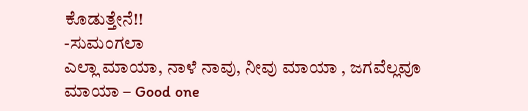ಕೊಡುತ್ತೇನೆ!!
-ಸುಮಂಗಲಾ
ಎಲ್ಲಾ ಮಾಯಾ, ನಾಳೆ ನಾವು, ನೀವು ಮಾಯಾ , ಜಗವೆಲ್ಲವೂ ಮಾಯಾ – Good one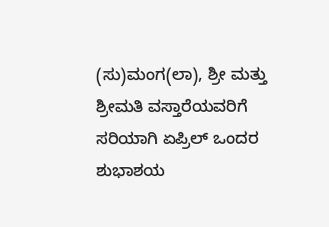(ಸು)ಮಂಗ(ಲಾ), ಶ್ರೀ ಮತ್ತು ಶ್ರೀಮತಿ ವಸ್ತಾರೆಯವರಿಗೆ ಸರಿಯಾಗಿ ಏಪ್ರಿಲ್ ಒಂದರ ಶುಭಾಶಯ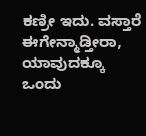ಕಣ್ರೀ ಇದು. ವಸ್ತಾರೆ ಈಗೇನ್ಮಾಡ್ತೀರಾ, ಯಾವುದಕ್ಕೂ ಒಂದು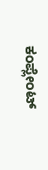ಕಂಪ್ಲೇಂಟ್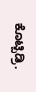ಕೊಟ್ಬಿಡ್ರಿ.